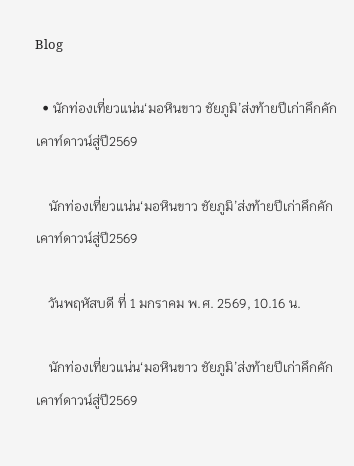Blog

  • นักท่องเที่ยวแน่น‘มอหินขาว ชัยภูมิ’ส่งท้ายปีเก่าคึกคัก เคาท์ดาวน์สู่ปี2569

    นักท่องเที่ยวแน่น‘มอหินขาว ชัยภูมิ’ส่งท้ายปีเก่าคึกคัก เคาท์ดาวน์สู่ปี2569

    วันพฤหัสบดี ที่ 1 มกราคม พ.ศ. 2569, 10.16 น.

    นักท่องเที่ยวแน่น‘มอหินขาว ชัยภูมิ’ส่งท้ายปีเก่าคึกคัก เคาท์ดาวน์สู่ปี2569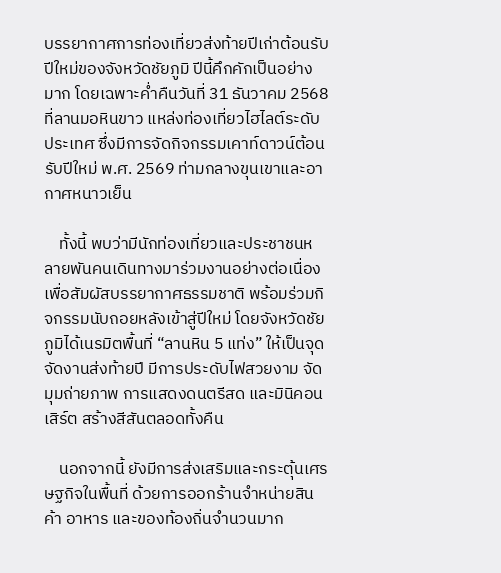บรรยากาศการท่องเที่ยวส่งท้ายปีเก่าต้อนรับปีใหม่ของจังหวัดชัยภูมิ ปีนี้คึกคักเป็นอย่างมาก โดยเฉพาะค่ำคืนวันที่ 31 ธันวาคม 2568 ที่ลานมอหินขาว แหล่งท่องเที่ยวไฮไลต์ระดับประเทศ ซึ่งมีการจัดกิจกรรมเคาท์ดาวน์ต้อนรับปีใหม่ พ.ศ. 2569 ท่ามกลางขุนเขาและอากาศหนาวเย็น

    ทั้งนี้ พบว่ามีนักท่องเที่ยวและประชาชนหลายพันคนเดินทางมาร่วมงานอย่างต่อเนื่อง เพื่อสัมผัสบรรยากาศธรรมชาติ พร้อมร่วมกิจกรรมนับถอยหลังเข้าสู่ปีใหม่ โดยจังหวัดชัยภูมิได้เนรมิตพื้นที่ “ลานหิน 5 แท่ง” ให้เป็นจุดจัดงานส่งท้ายปี มีการประดับไฟสวยงาม จัดมุมถ่ายภาพ การแสดงดนตรีสด และมินิคอนเสิร์ต สร้างสีสันตลอดทั้งคืน

    นอกจากนี้ ยังมีการส่งเสริมและกระตุ้นเศรษฐกิจในพื้นที่ ด้วยการออกร้านจำหน่ายสินค้า อาหาร และของท้องถิ่นจำนวนมาก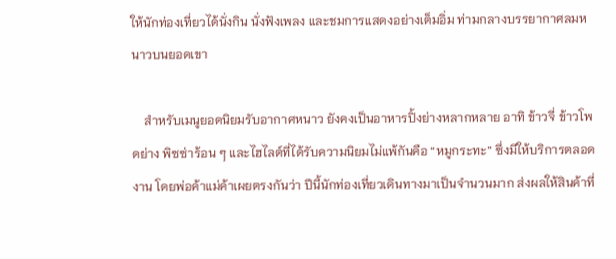ให้นักท่องเที่ยวได้นั่งกิน นั่งฟังเพลง และชมการแสดงอย่างเต็มอิ่ม ท่ามกลางบรรยากาศลมหนาวบนยอดเขา

    สำหรับเมนูยอดนิยมรับอากาศหนาว ยังคงเป็นอาหารปิ้งย่างหลากหลาย อาทิ ข้าวจี่ ข้าวโพดย่าง พิซซ่าร้อน ๆ และไฮไลต์ที่ได้รับความนิยมไม่แพ้กันคือ “หมูกระทะ” ซึ่งมีให้บริการตลอดงาน โดยพ่อค้าแม่ค้าเผยตรงกันว่า ปีนี้นักท่องเที่ยวเดินทางมาเป็นจำนวนมาก ส่งผลให้สินค้าที่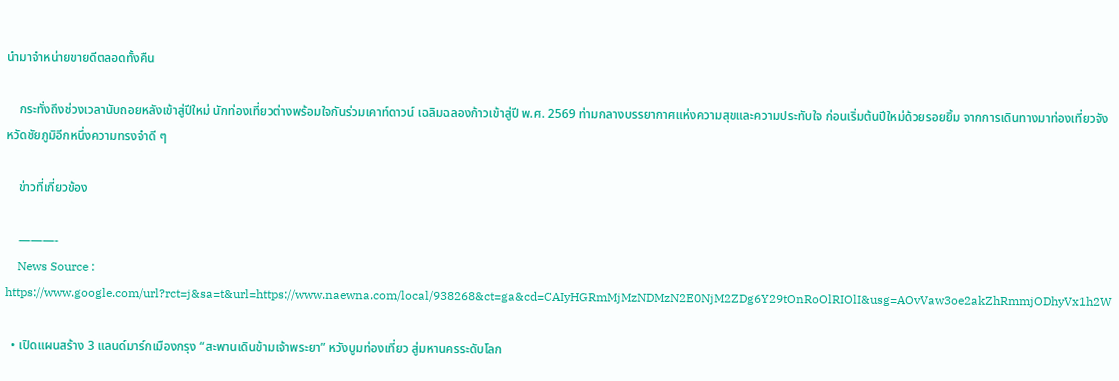นำมาจำหน่ายขายดีตลอดทั้งคืน

    กระทั่งถึงช่วงเวลานับถอยหลังเข้าสู่ปีใหม่ นักท่องเที่ยวต่างพร้อมใจกันร่วมเคาท์ดาวน์ เฉลิมฉลองก้าวเข้าสู่ปี พ.ศ. 2569 ท่ามกลางบรรยากาศแห่งความสุขและความประทับใจ ก่อนเริ่มต้นปีใหม่ด้วยรอยยิ้ม จากการเดินทางมาท่องเที่ยวจังหวัดชัยภูมิอีกหนึ่งความทรงจำดี ๆ

    ข่าวที่เกี่ยวข้อง

    ———-
    News Source : https://www.google.com/url?rct=j&sa=t&url=https://www.naewna.com/local/938268&ct=ga&cd=CAIyHGRmMjMzNDMzN2E0NjM2ZDg6Y29tOnRoOlRIOlI&usg=AOvVaw3oe2akZhRmmjODhyVx1h2W

  • เปิดแผนสร้าง 3 แลนด์มาร์กเมืองกรุง “สะพานเดินข้ามเจ้าพระยา” หวังบูมท่องเที่ยว สู่มหานครระดับโลก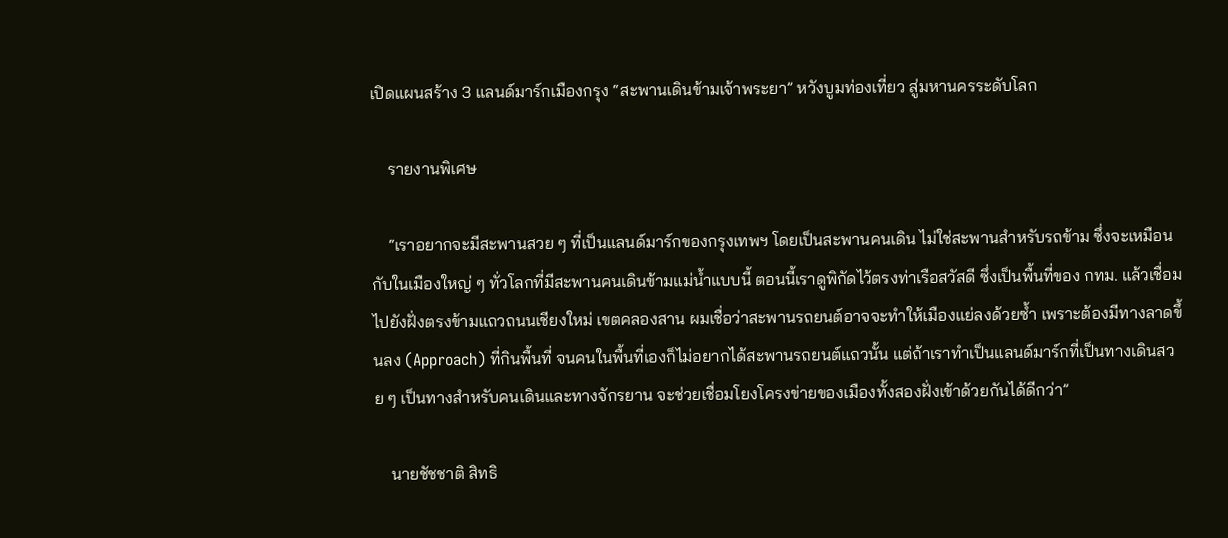เปิดแผนสร้าง 3 แลนด์มาร์กเมืองกรุง “สะพานเดินข้ามเจ้าพระยา” หวังบูมท่องเที่ยว สู่มหานครระดับโลก

    รายงานพิเศษ

    “เราอยากจะมีสะพานสวย ๆ ที่เป็นแลนด์มาร์กของกรุงเทพฯ โดยเป็นสะพานคนเดิน ไม่ใช่สะพานสำหรับรถข้าม ซึ่งจะเหมือนกับในเมืองใหญ่ ๆ ทั่วโลกที่มีสะพานคนเดินข้ามแม่น้ำแบบนี้ ตอนนี้เราดูพิกัดไว้ตรงท่าเรือสวัสดี ซึ่งเป็นพื้นที่ของ กทม. แล้วเชื่อมไปยังฝั่งตรงข้ามแถวถนนเชียงใหม่ เขตคลองสาน ผมเชื่อว่าสะพานรถยนต์อาจจะทำให้เมืองแย่ลงด้วยซ้ำ เพราะต้องมีทางลาดขึ้นลง (Approach) ที่กินพื้นที่ จนคนในพื้นที่เองก็ไม่อยากได้สะพานรถยนต์แถวนั้น แต่ถ้าเราทำเป็นแลนด์มาร์กที่เป็นทางเดินสวย ๆ เป็นทางสำหรับคนเดินและทางจักรยาน จะช่วยเชื่อมโยงโครงข่ายของเมืองทั้งสองฝั่งเข้าด้วยกันได้ดีกว่า”

    นายชัชชาติ สิทธิ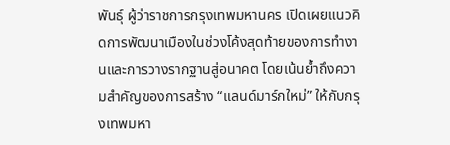พันธุ์ ผู้ว่าราชการกรุงเทพมหานคร เปิดเผยแนวคิดการพัฒนาเมืองในช่วงโค้งสุดท้ายของการทำงานและการวางรากฐานสู่อนาคต โดยเน้นย้ำถึงความสำคัญของการสร้าง “แลนด์มาร์กใหม่” ให้กับกรุงเทพมหา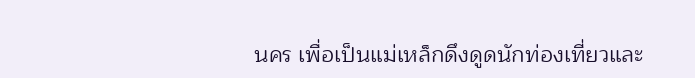นคร เพื่อเป็นแม่เหล็กดึงดูดนักท่องเที่ยวและ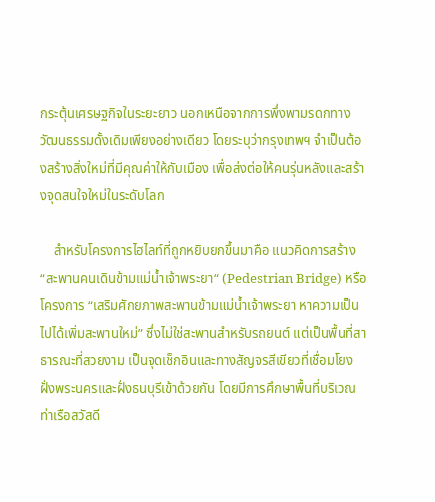กระตุ้นเศรษฐกิจในระยะยาว นอกเหนือจากการพึ่งพามรดกทางวัฒนธรรมดั้งเดิมเพียงอย่างเดียว โดยระบุว่ากรุงเทพฯ จำเป็นต้องสร้างสิ่งใหม่ที่มีคุณค่าให้กับเมือง เพื่อส่งต่อให้คนรุ่นหลังและสร้างจุดสนใจใหม่ในระดับโลก

    สำหรับโครงการไฮไลท์ที่ถูกหยิบยกขึ้นมาคือ แนวคิดการสร้าง “สะพานคนเดินข้ามแม่น้ำเจ้าพระยา“ (Pedestrian Bridge) หรือโครงการ “เสริมศักยภาพสะพานข้ามแม่น้ำเจ้าพระยา หาความเป็นไปได้เพิ่มสะพานใหม่” ซึ่งไม่ใช่สะพานสำหรับรถยนต์ แต่เป็นพื้นที่สาธารณะที่สวยงาม เป็นจุดเช็กอินและทางสัญจรสีเขียวที่เชื่อมโยงฝั่งพระนครและฝั่งธนบุรีเข้าด้วยกัน โดยมีการศึกษาพื้นที่บริเวณท่าเรือสวัสดี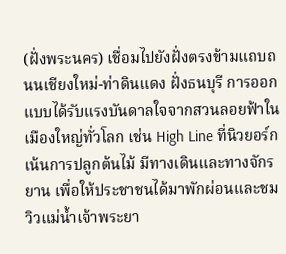(ฝั่งพระนคร) เชื่อมไปยังฝั่งตรงข้ามแถบถนนเชียงใหม่-ท่าดินแดง ฝั่งธนบุรี การออกแบบได้รับแรงบันดาลใจจากสวนลอยฟ้าในเมืองใหญ่ทั่วโลก เช่น High Line ที่นิวยอร์ก เน้นการปลูกต้นไม้ มีทางเดินและทางจักรยาน เพื่อให้ประชาชนได้มาพักผ่อนและชมวิวแม่น้ำเจ้าพระยา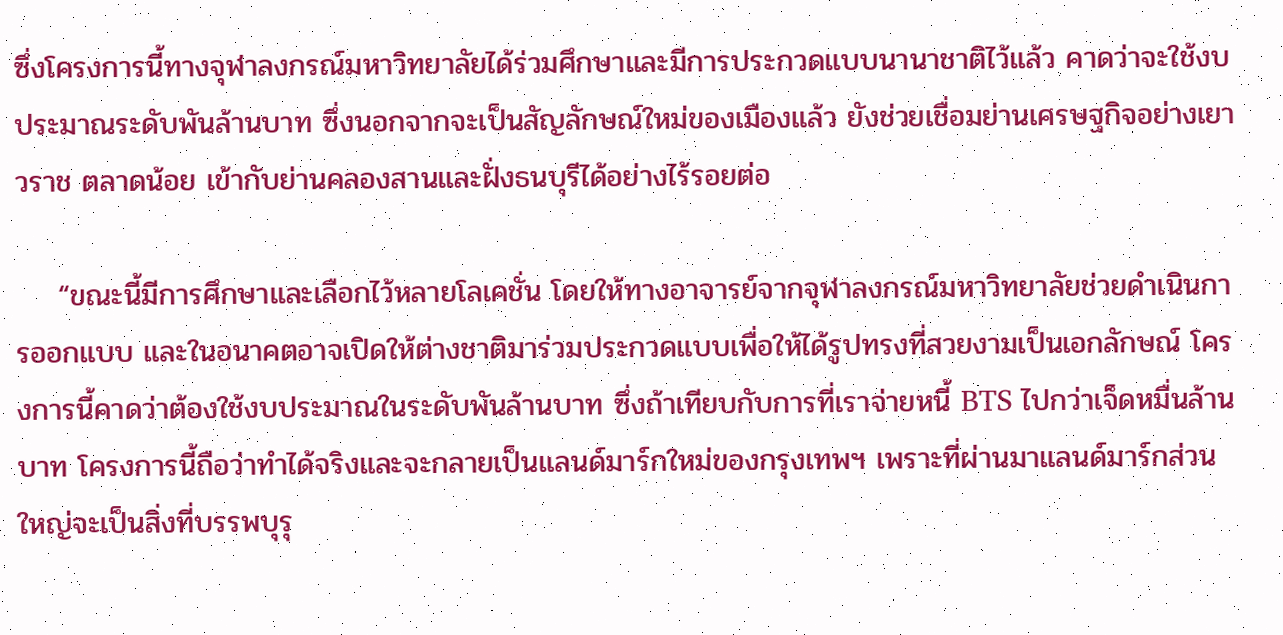ซึ่งโครงการนี้ทางจุฬาลงกรณ์มหาวิทยาลัยได้ร่วมศึกษาและมีการประกวดแบบนานาชาติไว้แล้ว คาดว่าจะใช้งบประมาณระดับพันล้านบาท ซึ่งนอกจากจะเป็นสัญลักษณ์ใหม่ของเมืองแล้ว ยังช่วยเชื่อมย่านเศรษฐกิจอย่างเยาวราช ตลาดน้อย เข้ากับย่านคลองสานและฝั่งธนบุรีได้อย่างไร้รอยต่อ

    “ขณะนี้มีการศึกษาและเลือกไว้หลายโลเคชั่น โดยให้ทางอาจารย์จากจุฬาลงกรณ์มหาวิทยาลัยช่วยดำเนินการออกแบบ และในอนาคตอาจเปิดให้ต่างชาติมาร่วมประกวดแบบเพื่อให้ได้รูปทรงที่สวยงามเป็นเอกลักษณ์ โครงการนี้คาดว่าต้องใช้งบประมาณในระดับพันล้านบาท ซึ่งถ้าเทียบกับการที่เราจ่ายหนี้ BTS ไปกว่าเจ็ดหมื่นล้านบาท โครงการนี้ถือว่าทำได้จริงและจะกลายเป็นแลนด์มาร์กใหม่ของกรุงเทพฯ เพราะที่ผ่านมาแลนด์มาร์กส่วนใหญ่จะเป็นสิ่งที่บรรพบุรุ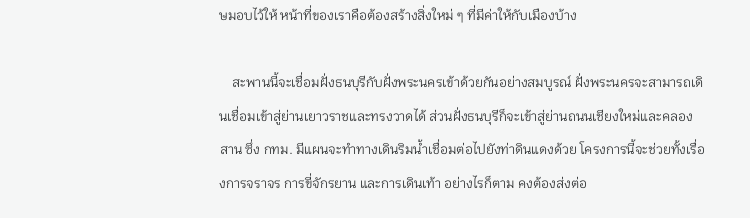ษมอบไว้ให้ หน้าที่ของเราคือต้องสร้างสิ่งใหม่ ๆ ที่มีค่าให้กับเมืองบ้าง

    สะพานนี้จะเชื่อมฝั่งธนบุรีกับฝั่งพระนครเข้าด้วยกันอย่างสมบูรณ์ ฝั่งพระนครจะสามารถเดินเชื่อมเข้าสู่ย่านเยาวราชและทรงวาดได้ ส่วนฝั่งธนบุรีก็จะเข้าสู่ย่านถนนเชียงใหม่และคลองสาน ซึ่ง กทม. มีแผนจะทำทางเดินริมน้ำเชื่อมต่อไปยังท่าดินแดงด้วย โครงการนี้จะช่วยทั้งเรื่องการจราจร การขี่จักรยาน และการเดินเท้า อย่างไรก็ตาม คงต้องส่งต่อ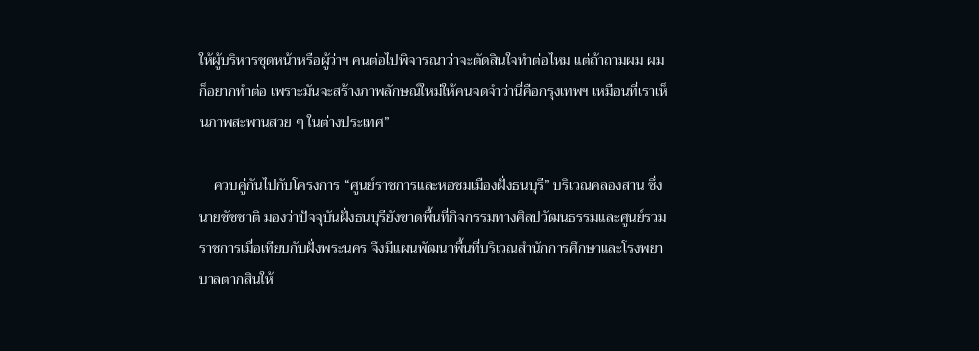ให้ผู้บริหารชุดหน้าหรือผู้ว่าฯ คนต่อไปพิจารณาว่าจะตัดสินใจทำต่อไหม แต่ถ้าถามผม ผมก็อยากทำต่อ เพราะมันจะสร้างภาพลักษณ์ใหม่ให้คนจดจำว่านี่คือกรุงเทพฯ เหมือนที่เราเห็นภาพสะพานสวย ๆ ในต่างประเทศ”

    ควบคู่กันไปกับโครงการ “ศูนย์ราชการและหอชมเมืองฝั่งธนบุรี” บริเวณคลองสาน ซึ่งนายชัชชาติ มองว่าปัจจุบันฝั่งธนบุรียังขาดพื้นที่กิจกรรมทางศิลปวัฒนธรรมและศูนย์รวมราชการเมื่อเทียบกับฝั่งพระนคร จึงมีแผนพัฒนาพื้นที่บริเวณสำนักการศึกษาและโรงพยาบาลตากสินให้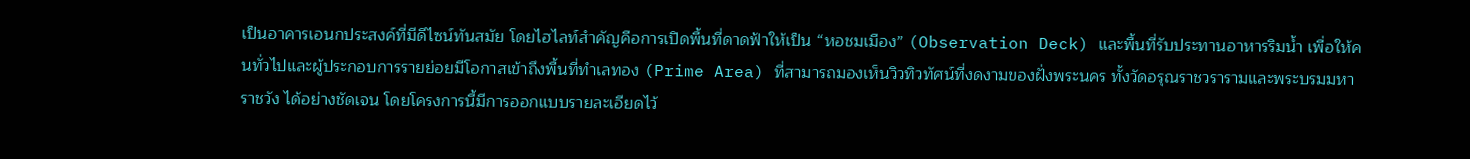เป็นอาคารเอนกประสงค์ที่มีดีไซน์ทันสมัย โดยไฮไลท์สำคัญคือการเปิดพื้นที่ดาดฟ้าให้เป็น “หอชมเมือง” (Observation Deck) และพื้นที่รับประทานอาหารริมน้ำ เพื่อให้คนทั่วไปและผู้ประกอบการรายย่อยมีโอกาสเข้าถึงพื้นที่ทำเลทอง (Prime Area) ที่สามารถมองเห็นวิวทิวทัศน์ที่งดงามของฝั่งพระนคร ทั้งวัดอรุณราชวรารามและพระบรมมหาราชวัง ได้อย่างชัดเจน โดยโครงการนี้มีการออกแบบรายละเอียดไว้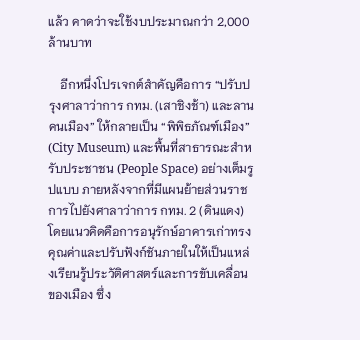แล้ว คาดว่าจะใช้งบประมาณกว่า 2,000 ล้านบาท

    อีกหนึ่งโปรเจกต์สำคัญคือการ “ปรับปรุงศาลาว่าการ กทม. (เสาชิงช้า) และลานคนเมือง” ให้กลายเป็น “พิพิธภัณฑ์เมือง” (City Museum) และพื้นที่สาธารณะสำหรับประชาชน (People Space) อย่างเต็มรูปแบบ ภายหลังจากที่มีแผนย้ายส่วนราชการไปยังศาลาว่าการ กทม. 2 (ดินแดง) โดยแนวคิดคือการอนุรักษ์อาคารเก่าทรงคุณค่าและปรับฟังก์ชันภายในให้เป็นแหล่งเรียนรู้ประวัติศาสตร์และการขับเคลื่อนของเมือง ซึ่ง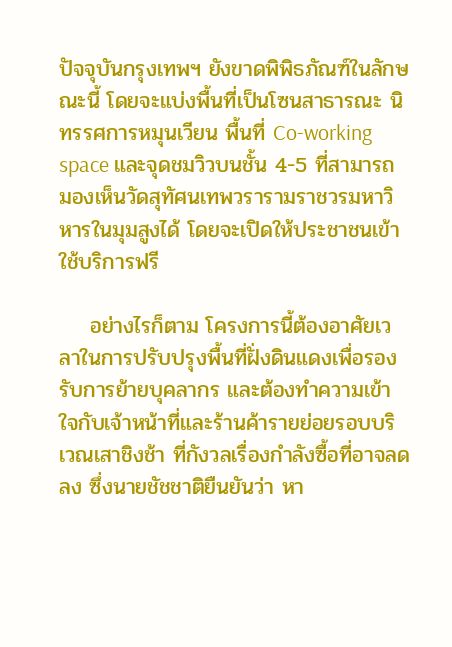ปัจจุบันกรุงเทพฯ ยังขาดพิพิธภัณฑ์ในลักษณะนี้ โดยจะแบ่งพื้นที่เป็นโซนสาธารณะ นิทรรศการหมุนเวียน พื้นที่ Co-working space และจุดชมวิวบนชั้น 4-5 ที่สามารถมองเห็นวัดสุทัศนเทพวรารามราชวรมหาวิหารในมุมสูงได้ โดยจะเปิดให้ประชาชนเข้าใช้บริการฟรี

    อย่างไรก็ตาม โครงการนี้ต้องอาศัยเวลาในการปรับปรุงพื้นที่ฝั่งดินแดงเพื่อรองรับการย้ายบุคลากร และต้องทำความเข้าใจกับเจ้าหน้าที่และร้านค้ารายย่อยรอบบริเวณเสาชิงช้า ที่กังวลเรื่องกำลังซื้อที่อาจลดลง ซึ่งนายชัชชาติยืนยันว่า หา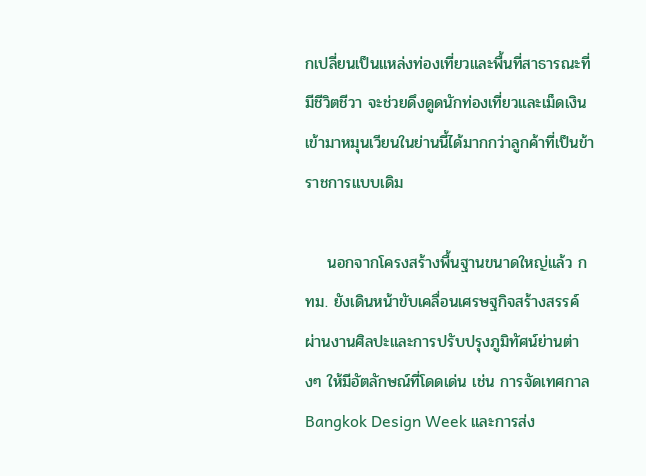กเปลี่ยนเป็นแหล่งท่องเที่ยวและพื้นที่สาธารณะที่มีชีวิตชีวา จะช่วยดึงดูดนักท่องเที่ยวและเม็ดเงินเข้ามาหมุนเวียนในย่านนี้ได้มากกว่าลูกค้าที่เป็นข้าราชการแบบเดิม

    นอกจากโครงสร้างพื้นฐานขนาดใหญ่แล้ว กทม. ยังเดินหน้าขับเคลื่อนเศรษฐกิจสร้างสรรค์ผ่านงานศิลปะและการปรับปรุงภูมิทัศน์ย่านต่างๆ ให้มีอัตลักษณ์ที่โดดเด่น เช่น การจัดเทศกาล Bangkok Design Week และการส่ง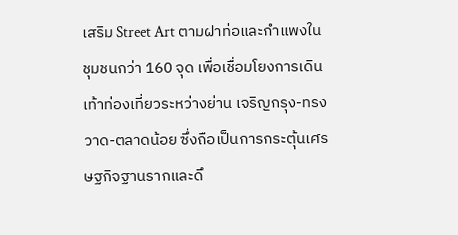เสริม Street Art ตามฝาท่อและกำแพงในชุมชนกว่า 160 จุด เพื่อเชื่อมโยงการเดินเท้าท่องเที่ยวระหว่างย่าน เจริญกรุง-ทรงวาด-ตลาดน้อย ซึ่งถือเป็นการกระตุ้นเศรษฐกิจฐานรากและดึ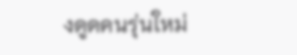งดูดคนรุ่นใหม่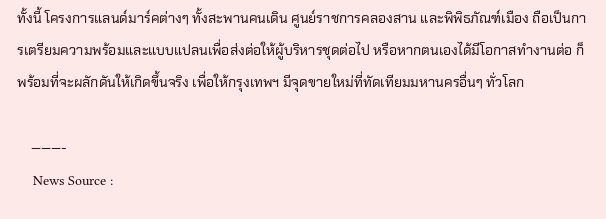ทั้งนี้ โครงการแลนด์มาร์คต่างๆ ทั้งสะพานคนเดิน ศูนย์ราชการคลองสาน และพิพิธภัณฑ์เมือง ถือเป็นการเตรียมความพร้อมและแบบแปลนเพื่อส่งต่อให้ผู้บริหารชุดต่อไป หรือหากตนเองได้มีโอกาสทำงานต่อ ก็พร้อมที่จะผลักดันให้เกิดขึ้นจริง เพื่อให้กรุงเทพฯ มีจุดขายใหม่ที่ทัดเทียมมหานครอื่นๆ ทั่วโลก

    ———-
    News Source :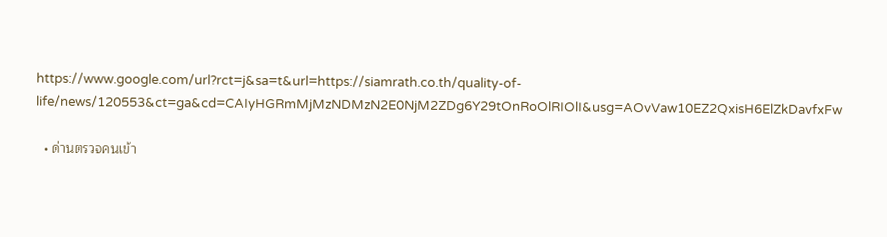https://www.google.com/url?rct=j&sa=t&url=https://siamrath.co.th/quality-of-life/news/120553&ct=ga&cd=CAIyHGRmMjMzNDMzN2E0NjM2ZDg6Y29tOnRoOlRIOlI&usg=AOvVaw10EZ2QxisH6ElZkDavfxFw

  • ด่านตรวจคนเข้า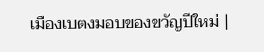เมืองเบตงมอบของขวัญปีใหม่ |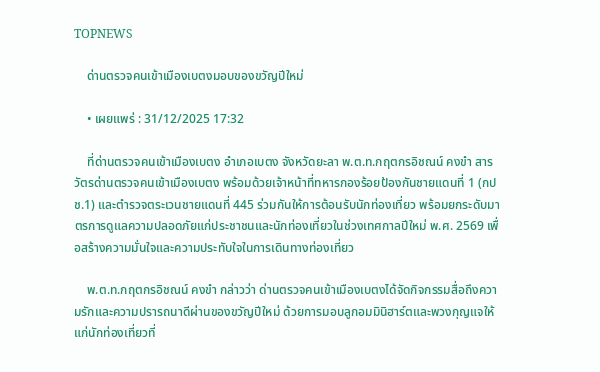TOPNEWS

    ด่านตรวจคนเข้าเมืองเบตงมอบของขวัญปีใหม่

    • เผยแพร่ : 31/12/2025 17:32

    ที่ด่านตรวจคนเข้าเมืองเบตง อำเภอเบตง จังหวัดยะลา พ.ต.ท.กฤตกรอิชณน์ คงขำ สารวัตรด่านตรวจคนเข้าเมืองเบตง พร้อมด้วยเจ้าหน้าที่ทหารกองร้อยป้องกันชายแดนที่ 1 (กปช.1) และตำรวจตระเวนชายแดนที่ 445 ร่วมกันให้การต้อนรับนักท่องเที่ยว พร้อมยกระดับมาตรการดูแลความปลอดภัยแก่ประชาชนและนักท่องเที่ยวในช่วงเทศกาลปีใหม่ พ.ศ. 2569 เพื่อสร้างความมั่นใจและความประทับใจในการเดินทางท่องเที่ยว

    พ.ต.ท.กฤตกรอิชณน์ คงขำ กล่าวว่า ด่านตรวจคนเข้าเมืองเบตงได้จัดกิจกรรมสื่อถึงความรักและความปรารถนาดีผ่านของขวัญปีใหม่ ด้วยการมอบลูกอมมินิฮาร์ตและพวงกุญแจให้แก่นักท่องเที่ยวที่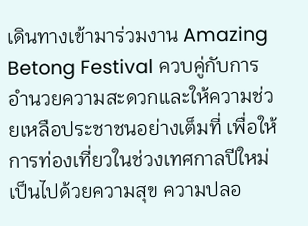เดินทางเข้ามาร่วมงาน Amazing Betong Festival ควบคู่กับการอำนวยความสะดวกและให้ความช่วยเหลือประชาชนอย่างเต็มที่ เพื่อให้การท่องเที่ยวในช่วงเทศกาลปีใหม่เป็นไปด้วยความสุข ความปลอ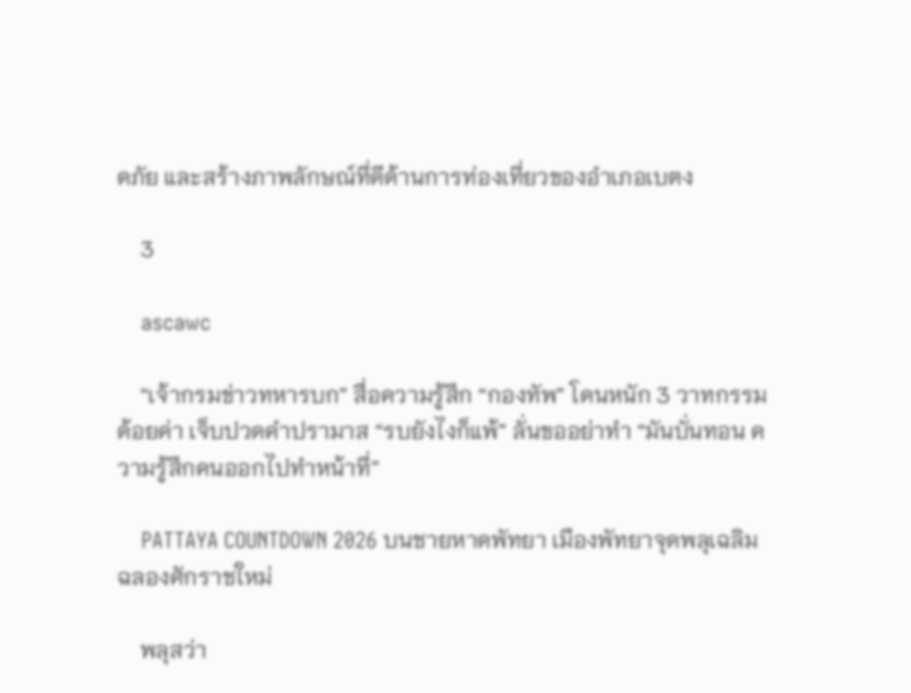ดภัย และสร้างภาพลักษณ์ที่ดีด้านการท่องเที่ยวของอำเภอเบตง

    3

    ascawc

    “เจ้ากรมข่าวทหารบก” สื่อความรู้สึก “กองทัพ” โดนหนัก 3 วาทกรรมด้อยค่า เจ็บปวดคำปรามาส “รบยังไงก็แพ้” ลั่นขออย่าทำ “มันบั่นทอน ความรู้สึกคนออกไปทำหน้าที่”

    PATTAYA COUNTDOWN 2026 บนชายหาดพัทยา เมืองพัทยาจุดพลุเฉลิมฉลองศักราชใหม่

    พลุสว่า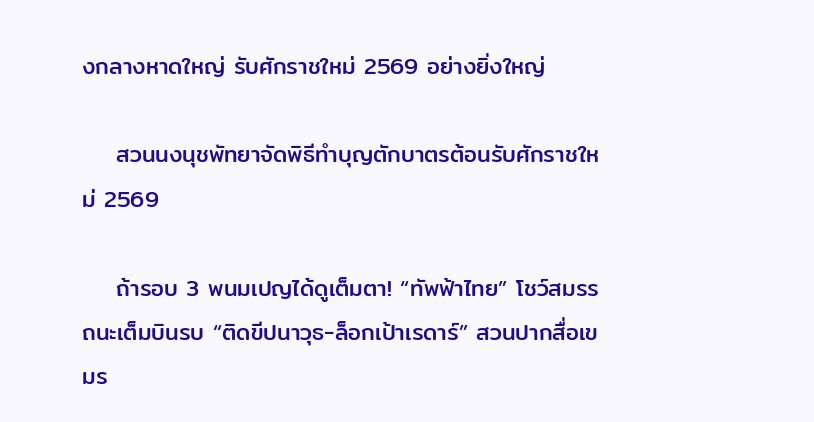งกลางหาดใหญ่ รับศักราชใหม่ 2569 อย่างยิ่งใหญ่

    สวนนงนุชพัทยาจัดพิธีทำบุญตักบาตรต้อนรับศักราชใหม่ 2569

    ถ้ารอบ 3 พนมเปญได้ดูเต็มตา! “ทัพฟ้าไทย” โชว์สมรรถนะเต็มบินรบ “ติดขีปนาวุธ-ล็อกเป้าเรดาร์” สวนปากสื่อเขมร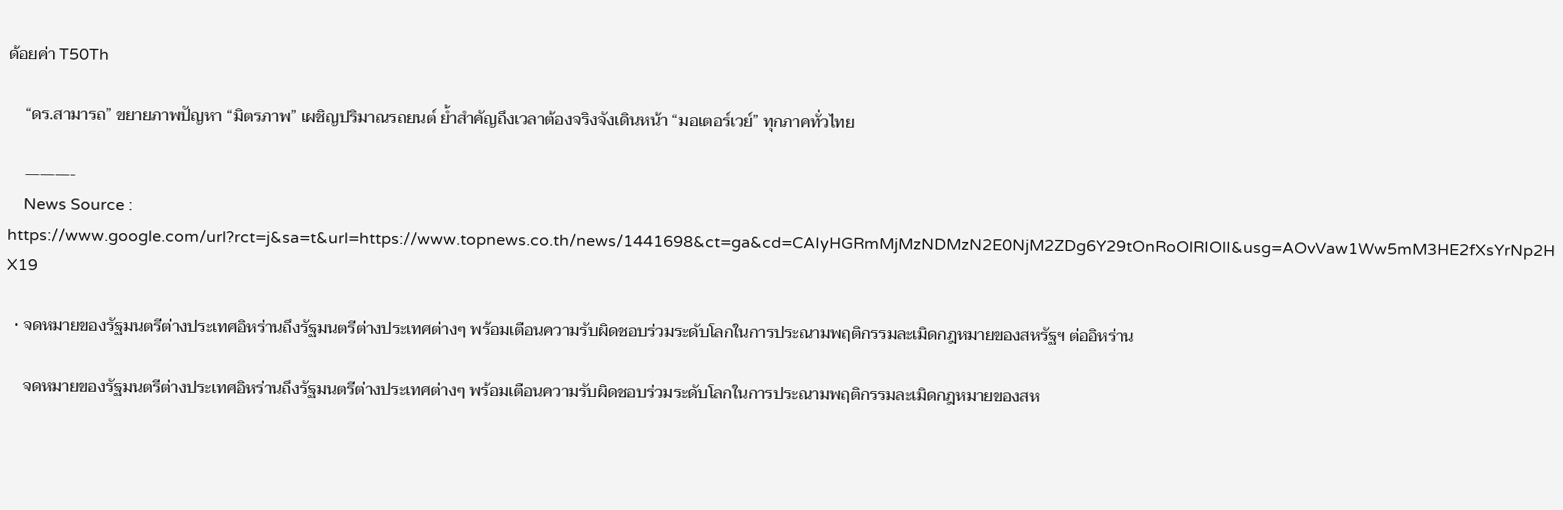ด้อยค่า T50Th

    “ดร.สามารถ” ขยายภาพปัญหา “มิตรภาพ” เผชิญปริมาณรถยนต์ ย้ำสำคัญถึงเวลาต้องจริงจังเดินหน้า “มอเตอร์เวย์” ทุกภาคทั่วไทย

    ———-
    News Source : https://www.google.com/url?rct=j&sa=t&url=https://www.topnews.co.th/news/1441698&ct=ga&cd=CAIyHGRmMjMzNDMzN2E0NjM2ZDg6Y29tOnRoOlRIOlI&usg=AOvVaw1Ww5mM3HE2fXsYrNp2HX19

  • จดหมายของรัฐมนตรีต่างประเทศอิหร่านถึงรัฐมนตรีต่างประเทศต่างๆ พร้อมเตือนความรับผิดชอบร่วมระดับโลกในการประณามพฤติกรรมละเมิดกฎหมายของสหรัฐฯ ต่ออิหร่าน

    จดหมายของรัฐมนตรีต่างประเทศอิหร่านถึงรัฐมนตรีต่างประเทศต่างๆ พร้อมเตือนความรับผิดชอบร่วมระดับโลกในการประณามพฤติกรรมละเมิดกฎหมายของสห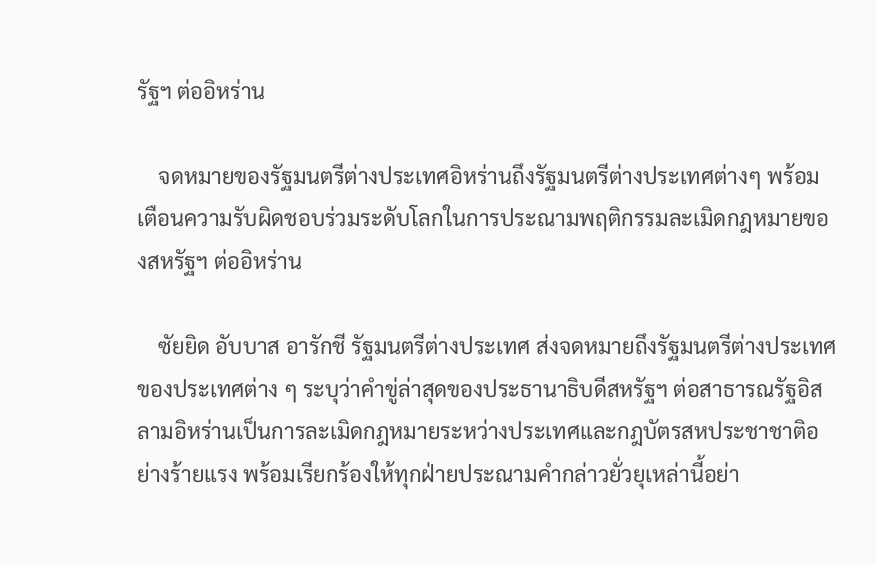รัฐฯ ต่ออิหร่าน

    จดหมายของรัฐมนตรีต่างประเทศอิหร่านถึงรัฐมนตรีต่างประเทศต่างๆ พร้อมเตือนความรับผิดชอบร่วมระดับโลกในการประณามพฤติกรรมละเมิดกฎหมายของสหรัฐฯ ต่ออิหร่าน

    ซัยยิด อับบาส อารักชี รัฐมนตรีต่างประเทศ ส่งจดหมายถึงรัฐมนตรีต่างประเทศของประเทศต่าง ๆ ระบุว่าคำขู่ล่าสุดของประธานาธิบดีสหรัฐฯ ต่อสาธารณรัฐอิสลามอิหร่านเป็นการละเมิดกฎหมายระหว่างประเทศและกฎบัตรสหประชาชาติอย่างร้ายแรง พร้อมเรียกร้องให้ทุกฝ่ายประณามคำกล่าวยั่วยุเหล่านี้อย่า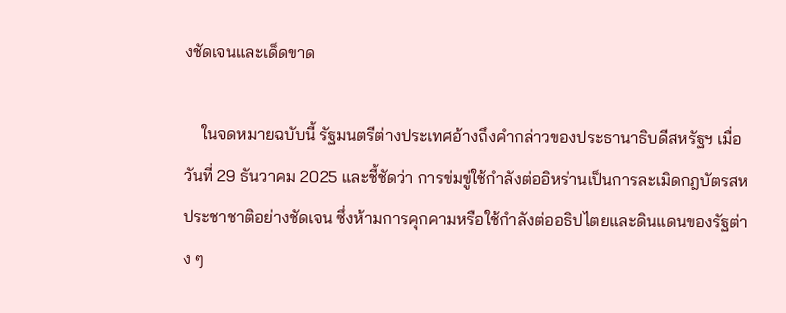งชัดเจนและเด็ดขาด

    ในจดหมายฉบับนี้ รัฐมนตรีต่างประเทศอ้างถึงคำกล่าวของประธานาธิบดีสหรัฐฯ เมื่อวันที่ 29 ธันวาคม 2025 และชี้ชัดว่า การข่มขู่ใช้กำลังต่ออิหร่านเป็นการละเมิดกฎบัตรสหประชาชาติอย่างชัดเจน ซึ่งห้ามการคุกคามหรือใช้กำลังต่ออธิปไตยและดินแดนของรัฐต่าง ๆ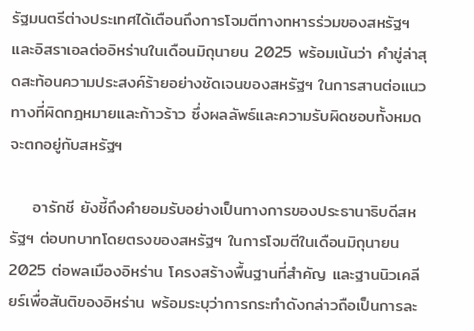รัฐมนตรีต่างประเทศได้เตือนถึงการโจมตีทางทหารร่วมของสหรัฐฯ และอิสราเอลต่ออิหร่านในเดือนมิถุนายน 2025 พร้อมเน้นว่า คำขู่ล่าสุดสะท้อนความประสงค์ร้ายอย่างชัดเจนของสหรัฐฯ ในการสานต่อแนวทางที่ผิดกฎหมายและก้าวร้าว ซึ่งผลลัพธ์และความรับผิดชอบทั้งหมดจะตกอยู่กับสหรัฐฯ

    อารักชี ยังชี้ถึงคำยอมรับอย่างเป็นทางการของประธานาธิบดีสหรัฐฯ ต่อบทบาทโดยตรงของสหรัฐฯ ในการโจมตีในเดือนมิถุนายน 2025 ต่อพลเมืองอิหร่าน โครงสร้างพื้นฐานที่สำคัญ และฐานนิวเคลียร์เพื่อสันติของอิหร่าน พร้อมระบุว่าการกระทำดังกล่าวถือเป็นการละ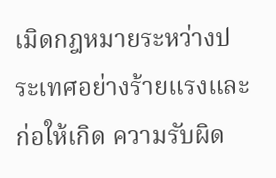เมิดกฎหมายระหว่างประเทศอย่างร้ายแรงและก่อให้เกิด ความรับผิด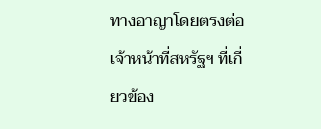ทางอาญาโดยตรงต่อเจ้าหน้าที่สหรัฐฯ ที่เกี่ยวข้อง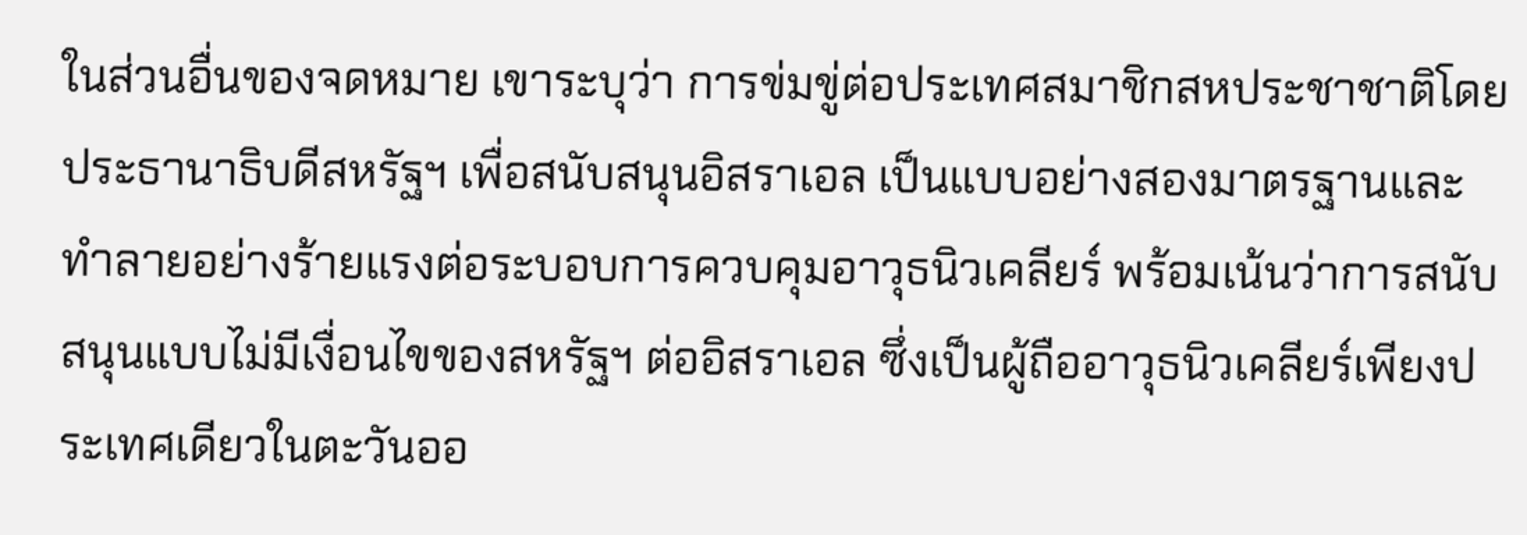ในส่วนอื่นของจดหมาย เขาระบุว่า การข่มขู่ต่อประเทศสมาชิกสหประชาชาติโดยประธานาธิบดีสหรัฐฯ เพื่อสนับสนุนอิสราเอล เป็นแบบอย่างสองมาตรฐานและทำลายอย่างร้ายแรงต่อระบอบการควบคุมอาวุธนิวเคลียร์ พร้อมเน้นว่าการสนับสนุนแบบไม่มีเงื่อนไขของสหรัฐฯ ต่ออิสราเอล ซึ่งเป็นผู้ถืออาวุธนิวเคลียร์เพียงประเทศเดียวในตะวันออ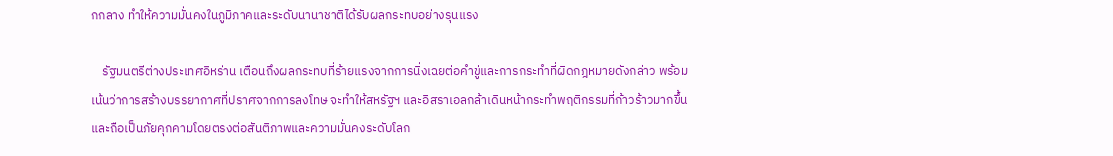กกลาง ทำให้ความมั่นคงในภูมิภาคและระดับนานาชาติได้รับผลกระทบอย่างรุนแรง

    รัฐมนตรีต่างประเทศอิหร่าน เตือนถึงผลกระทบที่ร้ายแรงจากการนิ่งเฉยต่อคำขู่และการกระทำที่ผิดกฎหมายดังกล่าว พร้อมเน้นว่าการสร้างบรรยากาศที่ปราศจากการลงโทษ จะทำให้สหรัฐฯ และอิสราเอลกล้าเดินหน้ากระทำพฤติกรรมที่ก้าวร้าวมากขึ้น และถือเป็นภัยคุกคามโดยตรงต่อสันติภาพและความมั่นคงระดับโลก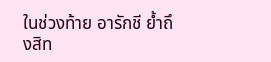ในช่วงท้าย อารักชี ย้ำถึงสิท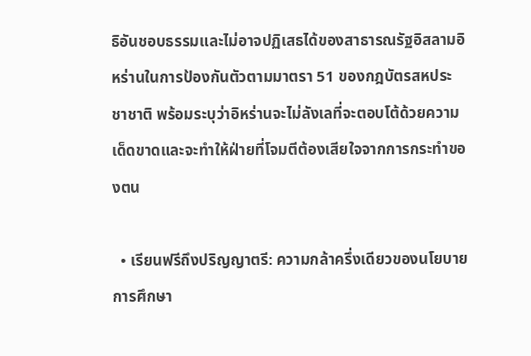ธิอันชอบธรรมและไม่อาจปฏิเสธได้ของสาธารณรัฐอิสลามอิหร่านในการป้องกันตัวตามมาตรา 51 ของกฎบัตรสหประชาชาติ พร้อมระบุว่าอิหร่านจะไม่ลังเลที่จะตอบโต้ด้วยความเด็ดขาดและจะทำให้ฝ่ายที่โจมตีต้องเสียใจจากการกระทำของตน

  • เรียนฟรีถึงปริญญาตรี: ความกล้าครึ่งเดียวของนโยบายการศึกษา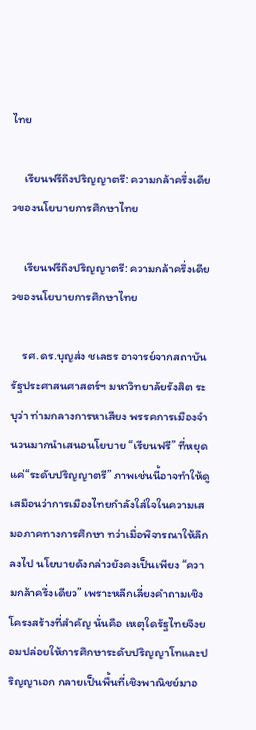ไทย

    เรียนฟรีถึงปริญญาตรี: ความกล้าครึ่งเดียวของนโยบายการศึกษาไทย

    เรียนฟรีถึงปริญญาตรี: ความกล้าครึ่งเดียวของนโยบายการศึกษาไทย

    รศ.ดร.บุญส่ง ชเลธร อาจารย์จากสถาบันรัฐประศาสนศาสตร์ฯ มหาวิทยาลัยรังสิต ระบุว่า ท่ามกลางการหาเสียง พรรคการเมืองจำนวนมากนำเสนอนโยบาย “เรียนฟรี” ที่หยุดแค่“ระดับปริญญาตรี” ภาพเช่นนี้อาจทำให้ดูเสมือนว่าการเมืองไทยกำลังใส่ใจในความเสมอภาคทางการศึกษา ทว่าเมื่อพิจารณาให้ลึกลงไป นโยบายดังกล่าวยังคงเป็นเพียง “ความกล้าครึ่งเดียว” เพราะหลีกเลี่ยงคำถามเชิงโครงสร้างที่สำคัญ นั่นคือ เหตุใดรัฐไทยจึงยอมปล่อยให้การศึกษาระดับปริญญาโทและปริญญาเอก กลายเป็นพื้นที่เชิงพาณิชย์มาอ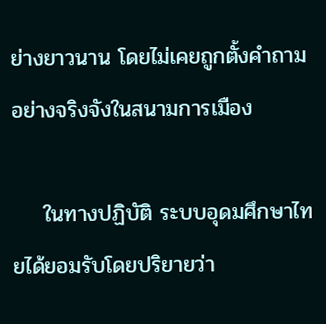ย่างยาวนาน โดยไม่เคยถูกตั้งคำถามอย่างจริงจังในสนามการเมือง

    ในทางปฏิบัติ ระบบอุดมศึกษาไทยได้ยอมรับโดยปริยายว่า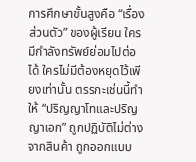การศึกษาขั้นสูงคือ “เรื่องส่วนตัว” ของผู้เรียน ใครมีกำลังทรัพย์ย่อมไปต่อได้ ใครไม่มีต้องหยุดไว้เพียงเท่านั้น ตรรกะเช่นนี้ทำให้ “ปริญญาโทและปริญญาเอก” ถูกปฏิบัติไม่ต่างจากสินค้า ถูกออกแบบ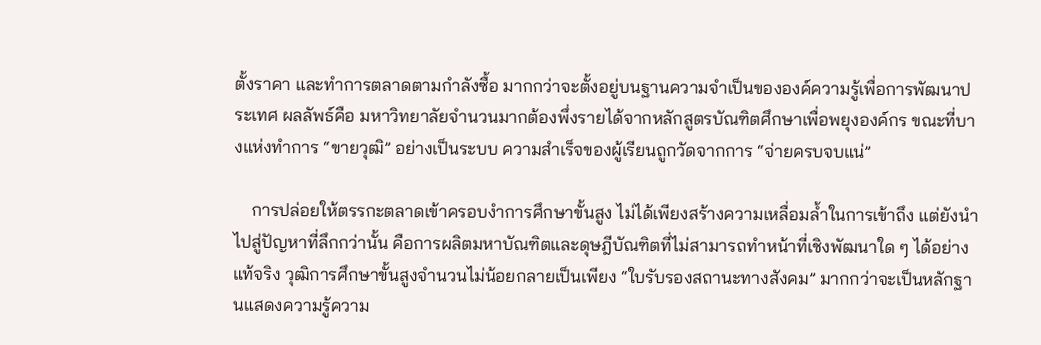ตั้งราคา และทำการตลาดตามกำลังซื้อ มากกว่าจะตั้งอยู่บนฐานความจำเป็นขององค์ความรู้เพื่อการพัฒนาประเทศ ผลลัพธ์คือ มหาวิทยาลัยจำนวนมากต้องพึ่งรายได้จากหลักสูตรบัณฑิตศึกษาเพื่อพยุงองค์กร ขณะที่บางแห่งทำการ “ขายวุฒิ” อย่างเป็นระบบ ความสำเร็จของผู้เรียนถูกวัดจากการ “จ่ายครบจบแน่”

    การปล่อยให้ตรรกะตลาดเข้าครอบงำการศึกษาขั้นสูง ไม่ได้เพียงสร้างความเหลื่อมล้ำในการเข้าถึง แต่ยังนำไปสู่ปัญหาที่ลึกกว่านั้น คือการผลิตมหาบัณฑิตและดุษฎีบัณฑิตที่ไม่สามารถทำหน้าที่เชิงพัฒนาใด ๆ ได้อย่างแท้จริง วุฒิการศึกษาขั้นสูงจำนวนไม่น้อยกลายเป็นเพียง “ใบรับรองสถานะทางสังคม” มากกว่าจะเป็นหลักฐานแสดงความรู้ความ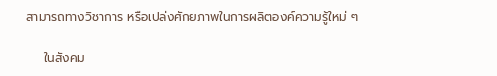สามารถทางวิชาการ หรือเปล่งศักยภาพในการผลิตองค์ความรู้ใหม่ ๆ

    ในสังคม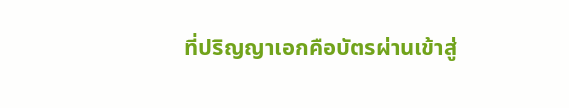ที่ปริญญาเอกคือบัตรผ่านเข้าสู่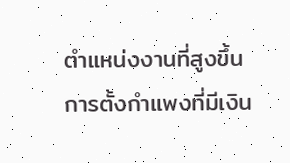ตำแหน่งงานที่สูงขึ้น การตั้งกำแพงที่มีเงิน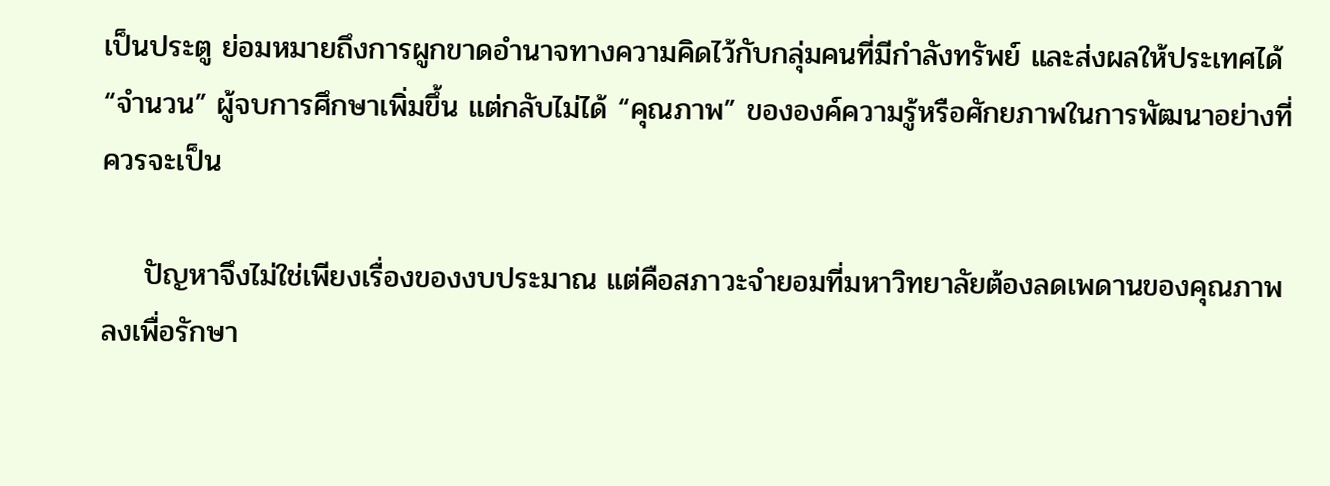เป็นประตู ย่อมหมายถึงการผูกขาดอำนาจทางความคิดไว้กับกลุ่มคนที่มีกำลังทรัพย์ และส่งผลให้ประเทศได้ “จำนวน” ผู้จบการศึกษาเพิ่มขึ้น แต่กลับไม่ได้ “คุณภาพ” ขององค์ความรู้หรือศักยภาพในการพัฒนาอย่างที่ควรจะเป็น

    ปัญหาจึงไม่ใช่เพียงเรื่องของงบประมาณ แต่คือสภาวะจำยอมที่มหาวิทยาลัยต้องลดเพดานของคุณภาพลงเพื่อรักษา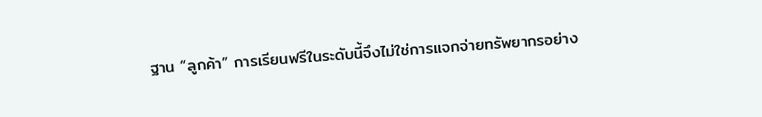ฐาน “ลูกค้า” การเรียนฟรีในระดับนี้จึงไม่ใช่การแจกจ่ายทรัพยากรอย่าง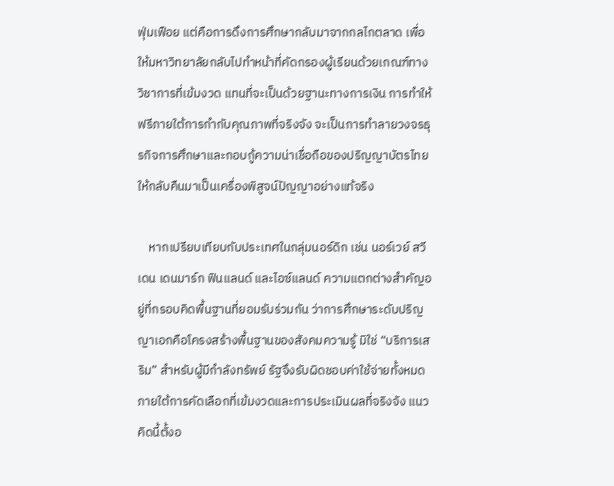ฟุ่มเฟือย แต่คือการดึงการศึกษากลับมาจากกลไกตลาด เพื่อให้มหาวิทยาลัยกลับไปทำหน้าที่คัดกรองผู้เรียนด้วยเกณฑ์ทางวิชาการที่เข้มงวด แทนที่จะเป็นด้วยฐานะทางการเงิน การทำให้ฟรีภายใต้การกำกับคุณภาพที่จริงจัง จะเป็นการทำลายวงจรธุรกิจการศึกษาและกอบกู้ความน่าเชื่อถือของปริญญาบัตรไทยให้กลับคืนมาเป็นเครื่องพิสูจน์ปัญญาอย่างแท้จริง

    หากเปรียบเทียบกับประเทศในกลุ่มนอร์ดิก เช่น นอร์เวย์ สวีเดน เดนมาร์ก ฟินแลนด์ และไอซ์แลนด์ ความแตกต่างสำคัญอยู่ที่กรอบคิดพื้นฐานที่ยอมรับร่วมกัน ว่าการศึกษาระดับปริญญาเอกคือโครงสร้างพื้นฐานของสังคมความรู้ มิใช่ “บริการเสริม” สำหรับผู้มีกำลังทรัพย์ รัฐจึงรับผิดชอบค่าใช้จ่ายทั้งหมด ภายใต้การคัดเลือกที่เข้มงวดและการประเมินผลที่จริงจัง แนวคิดนี้ตั้งอ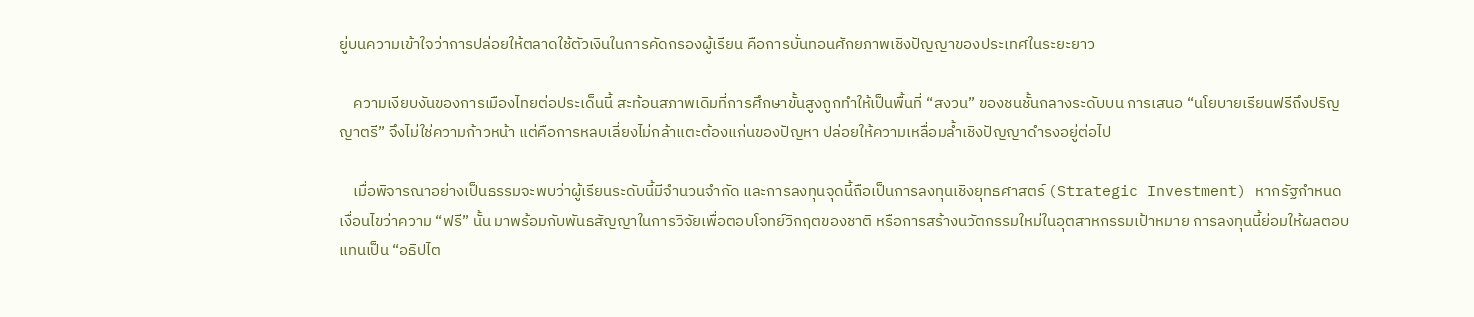ยู่บนความเข้าใจว่าการปล่อยให้ตลาดใช้ตัวเงินในการคัดกรองผู้เรียน คือการบั่นทอนศักยภาพเชิงปัญญาของประเทศในระยะยาว

    ความเงียบงันของการเมืองไทยต่อประเด็นนี้ สะท้อนสภาพเดิมที่การศึกษาขั้นสูงถูกทำให้เป็นพื้นที่ “สงวน” ของชนชั้นกลางระดับบน การเสนอ “นโยบายเรียนฟรีถึงปริญญาตรี” จึงไม่ใช่ความก้าวหน้า แต่คือการหลบเลี่ยงไม่กล้าแตะต้องแก่นของปัญหา ปล่อยให้ความเหลื่อมล้ำเชิงปัญญาดำรงอยู่ต่อไป

    เมื่อพิจารณาอย่างเป็นธรรมจะพบว่าผู้เรียนระดับนี้มีจำนวนจำกัด และการลงทุนจุดนี้ถือเป็นการลงทุนเชิงยุทธศาสตร์ (Strategic Investment) หากรัฐกำหนดเงื่อนไขว่าความ “ฟรี” นั้น มาพร้อมกับพันธสัญญาในการวิจัยเพื่อตอบโจทย์วิกฤตของชาติ หรือการสร้างนวัตกรรมใหม่ในอุตสาหกรรมเป้าหมาย การลงทุนนี้ย่อมให้ผลตอบแทนเป็น “อธิปไต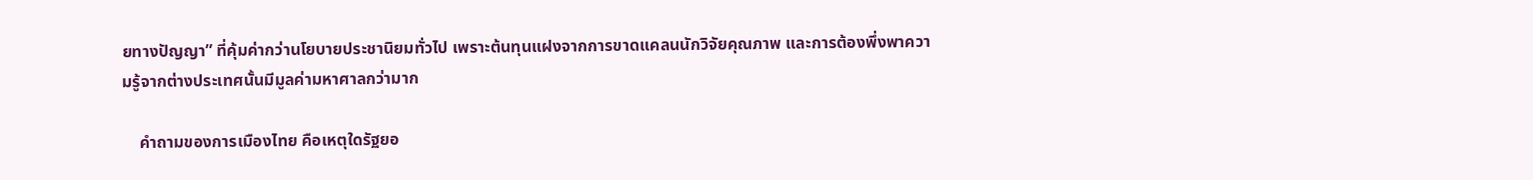ยทางปัญญา” ที่คุ้มค่ากว่านโยบายประชานิยมทั่วไป เพราะต้นทุนแฝงจากการขาดแคลนนักวิจัยคุณภาพ และการต้องพึ่งพาความรู้จากต่างประเทศนั้นมีมูลค่ามหาศาลกว่ามาก

    คำถามของการเมืองไทย คือเหตุใดรัฐยอ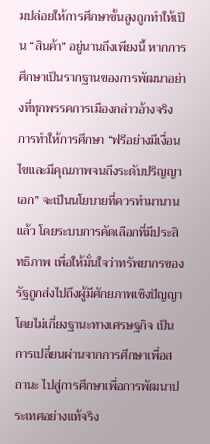มปล่อยให้การศึกษาขั้นสูงถูกทำให้เป็น “สินค้า” อยู่นานถึงเพียงนี้ หากการศึกษาเป็นรากฐานของการพัฒนาอย่างที่ทุกพรรคการเมืองกล่าวอ้างจริง การทำให้การศึกษา “ฟรีอย่างมีเงื่อนไขและมีคุณภาพจนถึงระดับปริญญาเอก” จะเป็นนโยบายที่ควรทำมานานแล้ว โดยระบบการคัดเลือกที่มีประสิทธิภาพ เพื่อให้มั่นใจว่าทรัพยากรของรัฐถูกส่งไปถึงผู้มีศักยภาพเชิงปัญญาโดยไม่เกี่ยงฐานะทางเศรษฐกิจ เป็นการเปลี่ยนผ่านจากการศึกษาเพื่อสถานะ ไปสู่การศึกษาเพื่อการพัฒนาประเทศอย่างแท้จริง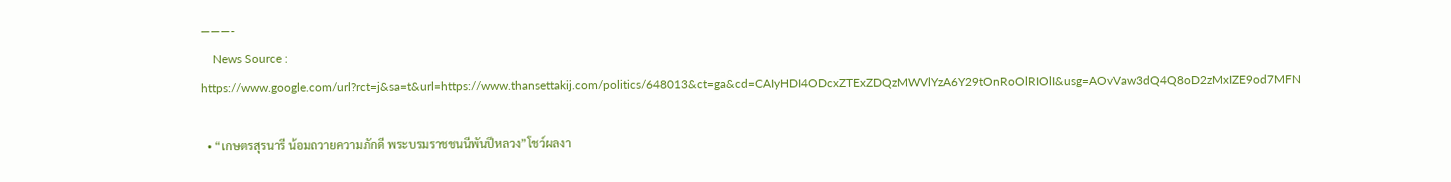———-
    News Source : https://www.google.com/url?rct=j&sa=t&url=https://www.thansettakij.com/politics/648013&ct=ga&cd=CAIyHDI4ODcxZTExZDQzMWVlYzA6Y29tOnRoOlRIOlI&usg=AOvVaw3dQ4Q8oD2zMxIZE9od7MFN

  • “เกษตรสุรนารี น้อมถวายความภักดี พระบรมราชชนนีพันปีหลวง”โชว์ผลงา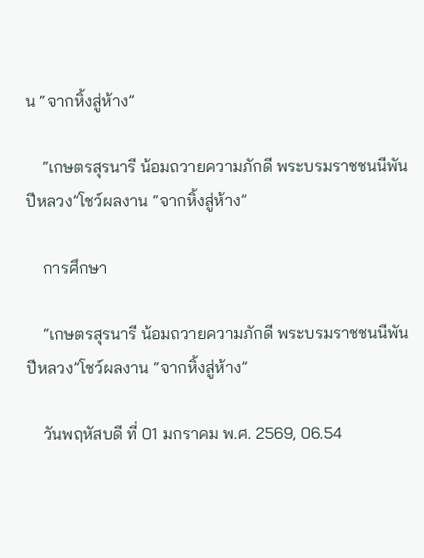น “จากหิ้งสู่ห้าง”

    “เกษตรสุรนารี น้อมถวายความภักดี พระบรมราชชนนีพันปีหลวง”โชว์ผลงาน “จากหิ้งสู่ห้าง”

    การศึกษา

    “เกษตรสุรนารี น้อมถวายความภักดี พระบรมราชชนนีพันปีหลวง”โชว์ผลงาน “จากหิ้งสู่ห้าง”

    วันพฤหัสบดี ที่ 01 มกราคม พ.ศ. 2569, 06.54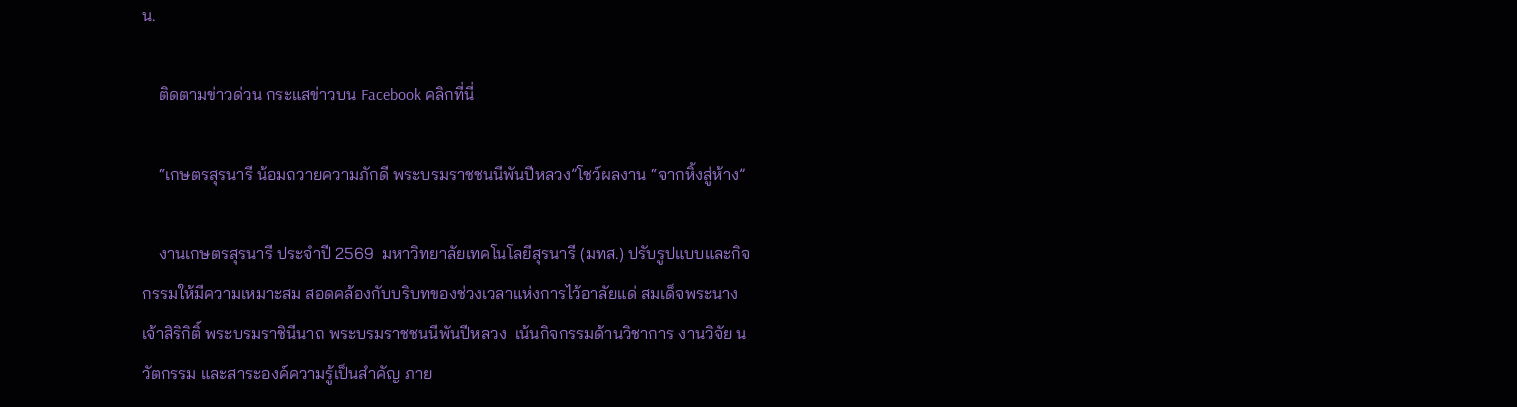น.

    ติดตามข่าวด่วน กระแสข่าวบน Facebook คลิกที่นี่

    “เกษตรสุรนารี น้อมถวายความภักดี พระบรมราชชนนีพันปีหลวง”โชว์ผลงาน “จากหิ้งสู่ห้าง”

    งานเกษตรสุรนารี ประจำปี 2569  มหาวิทยาลัยเทคโนโลยีสุรนารี (มทส.) ปรับรูปแบบและกิจกรรมให้มีความเหมาะสม สอดคล้องกับบริบทของช่วงเวลาแห่งการไว้อาลัยแด่ สมเด็จพระนางเจ้าสิริกิติ์ พระบรมราชินีนาถ พระบรมราชชนนีพันปีหลวง  เน้นกิจกรรมด้านวิชาการ งานวิจัย นวัตกรรม และสาระองค์ความรู้เป็นสำคัญ ภาย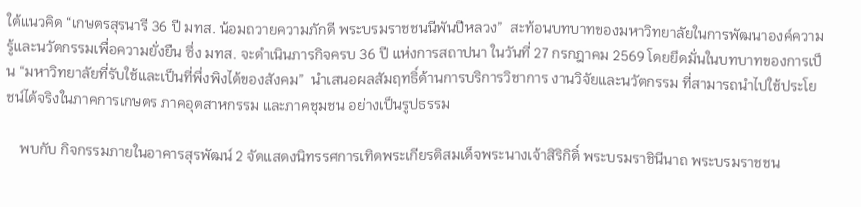ใต้แนวคิด “เกษตรสุรนารี 36 ปี มทส. น้อมถวายความภักดี พระบรมราชชนนีพันปีหลวง”  สะท้อนบทบาทของมหาวิทยาลัยในการพัฒนาองค์ความรู้และนวัตกรรมเพื่อความยั่งยืน ซึ่ง มทส. จะดำเนินภารกิจครบ 36 ปี แห่งการสถาปนา ในวันที่ 27 กรกฎาคม 2569 โดยยึดมั่นในบทบาทของการเป็น “มหาวิทยาลัยที่รับใช้และเป็นที่พึ่งพิงได้ของสังคม”  นำเสนอผลสัมฤทธิ์ด้านการบริการวิชาการ งานวิจัยและนวัตกรรม ที่สามารถนำไปใช้ประโยชน์ได้จริงในภาคการเกษตร ภาคอุตสาหกรรม และภาคชุมชน อย่างเป็นรูปธรรม

    พบกับ กิจกรรมภายในอาคารสุรพัฒน์ 2 จัดแสดงนิทรรศการเทิดพระเกียรติสมเด็จพระนางเจ้าสิริกิติ์ พระบรมราชินีนาถ พระบรมราชชน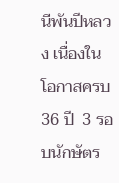นีพันปีหลวง เนื่องในโอกาสครบ 36 ปี  3 รอบนักษัตร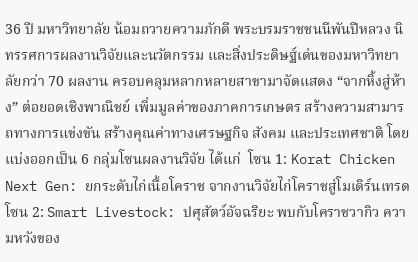36 ปี มหาวิทยาลัย น้อมถวายความภักดี พระบรมราชชนนีพันปีหลวง นิทรรศการผลงานวิจัยและนวัตกรรม และสิ่งประดิษฐ์เด่นของมหาวิทยาลัยกว่า 70 ผลงาน ครอบคลุมหลากหลายสาขามาจัดแสดง “จากหิ้งสู่ห้าง” ต่อยอดเชิงพาณิชย์ เพิ่มมูลค่าของภาคการเกษตร สร้างความสามารถทางการแข่งขัน สร้างคุณค่าทางเศรษฐกิจ สังคม และประเทศชาติ โดยแบ่งออกเป็น 6 กลุ่มโซนผลงานวิจัย ได้แก่  โซน 1: Korat Chicken Next Gen: ยกระดับไก่เนื้อโคราช จากงานวิจัยไก่โคราชสู่โมเดิร์นเทรด  โซน 2: Smart Livestock: ปศุสัตว์อัจฉริยะ พบกับโคราชวากิว ความหวังของ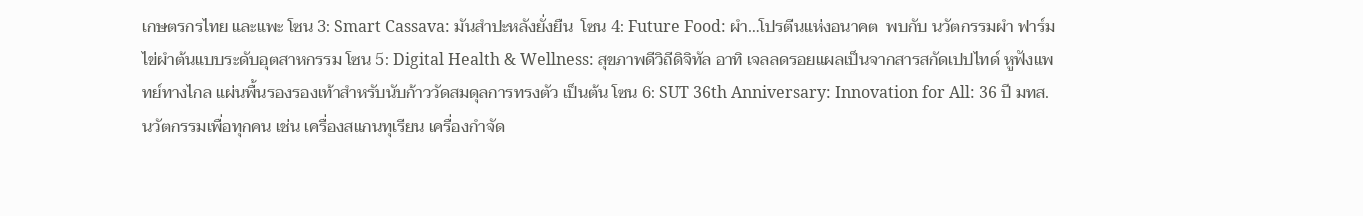เกษตรกรไทย และแพะ โซน 3: Smart Cassava: มันสำปะหลังยั่งยืน  โซน 4: Future Food: ผำ…โปรตีนแห่งอนาคต  พบกับ นวัตกรรมผำ ฟาร์มไข่ผำต้นแบบระดับอุตสาหกรรม โซน 5: Digital Health & Wellness: สุขภาพดีวิถีดิจิทัล อาทิ เจลลดรอยแผลเป็นจากสารสกัดเปปไทด์ หูฟังแพทย์ทางไกล แผ่นพื้นรองรองเท้าสำหรับนับก้าววัดสมดุลการทรงตัว เป็นต้น โซน 6: SUT 36th Anniversary: Innovation for All: 36 ปี มทส. นวัตกรรมเพื่อทุกคน เช่น เครื่องสแกนทุเรียน เครื่องกำจัด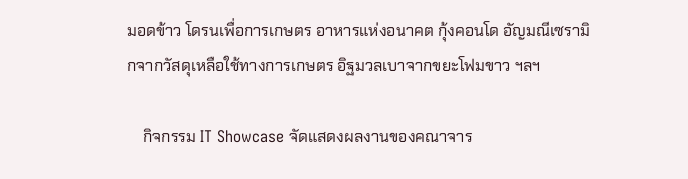มอดข้าว โดรนเพื่อการเกษตร อาหารแห่งอนาคต กุ้งคอนโด อัญมณีเซรามิกจากวัสดุเหลือใช้ทางการเกษตร อิฐมวลเบาจากขยะโฟมขาว ฯลฯ

    กิจกรรม IT Showcase จัดแสดงผลงานของคณาจาร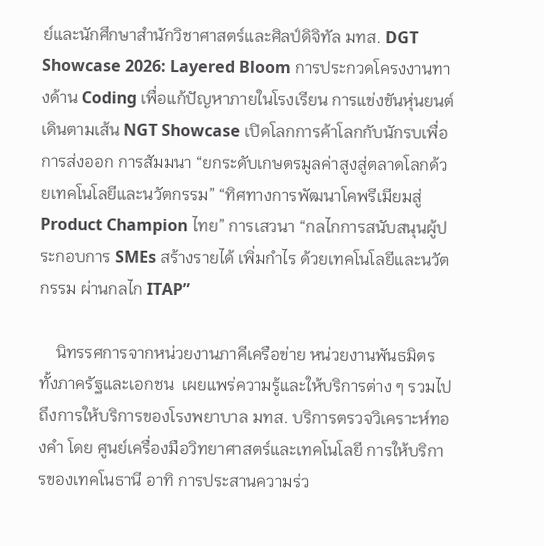ย์และนักศึกษาสำนักวิชาศาสตร์และศิลป์ดิจิทัล มทส. DGT Showcase 2026: Layered Bloom การประกวดโครงงานทางด้าน Coding เพื่อแก้ปัญหาภายในโรงเรียน การแข่งขันหุ่นยนต์เดินตามเส้น NGT Showcase เปิดโลกการค้าโลกกับนักรบเพื่อการส่งออก การสัมมนา “ยกระดับเกษตรมูลค่าสูงสู่ตลาดโลกด้วยเทคโนโลยีและนวัตกรรม” “ทิศทางการพัฒนาโคพรีเมียมสู่ Product Champion ไทย” การเสวนา “กลไกการสนับสนุนผู้ประกอบการ SMEs สร้างรายได้ เพิ่มกำไร ด้วยเทคโนโลยีและนวัตกรรม ผ่านกลไก ITAP”

    นิทรรศการจากหน่วยงานภาคีเครือข่าย หน่วยงานพันธมิตรทั้งภาครัฐและเอกชน  เผยแพร่ความรู้และให้บริการต่าง ๆ รวมไปถึงการให้บริการของโรงพยาบาล มทส. บริการตรวจวิเคราะห์ทองคำ โดย ศูนย์เครื่องมือวิทยาศาสตร์และเทคโนโลยี การให้บริการของเทคโนธานี อาทิ การประสานความร่ว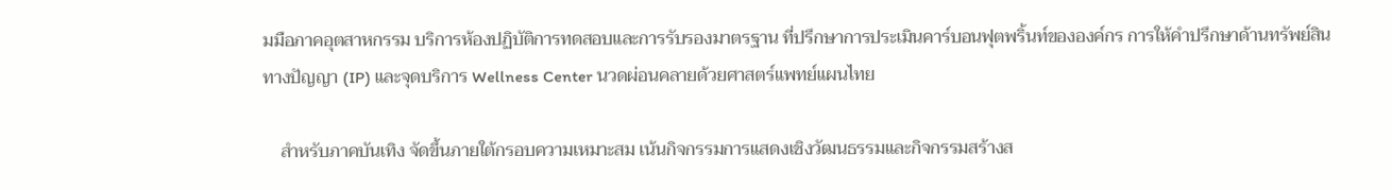มมือภาคอุตสาหกรรม บริการห้องปฏิบัติการทดสอบและการรับรองมาตรฐาน ที่ปรึกษาการประเมินคาร์บอนฟุตพริ้นท์ขององค์กร การให้คำปรึกษาด้านทรัพย์สินทางปัญญา (IP) และจุดบริการ Wellness Center นวดผ่อนคลายด้วยศาสตร์แพทย์แผนไทย

    สำหรับภาคบันเทิง จัดขึ้นภายใต้กรอบความเหมาะสม เน้นกิจกรรมการแสดงเชิงวัฒนธรรมและกิจกรรมสร้างส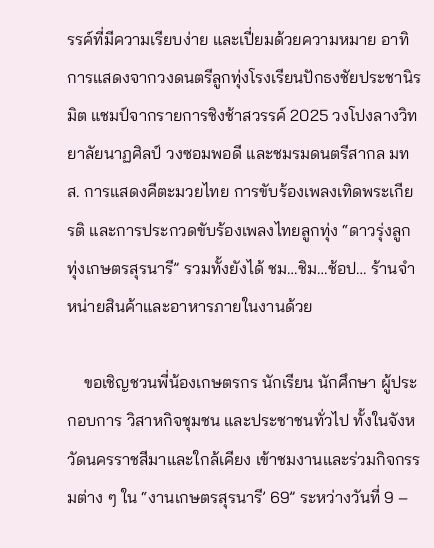รรค์ที่มีความเรียบง่าย และเปี่ยมด้วยความหมาย อาทิ การแสดงจากวงดนตรีลูกทุ่งโรงเรียนปักธงชัยประชานิรมิต แชมป์จากรายการชิงช้าสวรรค์ 2025 วงโปงลางวิทยาลัยนาฏศิลป์ วงซอมพอดี และชมรมดนตรีสากล มทส. การแสดงคีตะมวยไทย การขับร้องเพลงเทิดพระเกียรติ และการประกวดขับร้องเพลงไทยลูกทุ่ง “ดาวรุ่งลูกทุ่งเกษตรสุรนารี” รวมทั้งยังได้ ชม…ชิม…ช้อป… ร้านจำหน่ายสินค้าและอาหารภายในงานด้วย

    ขอเชิญชวนพี่น้องเกษตรกร นักเรียน นักศึกษา ผู้ประกอบการ วิสาหกิจชุมชน และประชาชนทั่วไป ทั้งในจังหวัดนครราชสีมาและใกล้เคียง เข้าชมงานและร่วมกิจกรรมต่าง ๆ ใน “งานเกษตรสุรนารี’ 69” ระหว่างวันที่ 9 –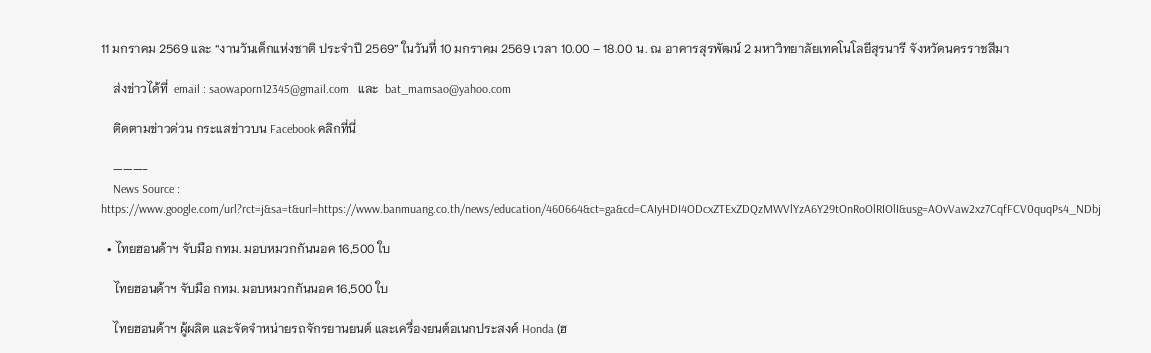11 มกราคม 2569 และ “งานวันเด็กแห่งชาติ ประจำปี 2569” ในวันที่ 10 มกราคม 2569 เวลา 10.00 – 18.00 น. ณ อาคารสุรพัฒน์ 2 มหาวิทยาลัยเทคโนโลยีสุรนารี จังหวัดนครราชสีมา

    ส่งข่าวได้ที่  email : saowaporn12345@gmail.com   และ  bat_mamsao@yahoo.com

    ติดตามข่าวด่วน กระแสข่าวบน Facebook คลิกที่นี่

    ———-
    News Source : https://www.google.com/url?rct=j&sa=t&url=https://www.banmuang.co.th/news/education/460664&ct=ga&cd=CAIyHDI4ODcxZTExZDQzMWVlYzA6Y29tOnRoOlRIOlI&usg=AOvVaw2xz7CqfFCV0quqPs4_NDbj

  • ไทยฮอนด้าฯ จับมือ กทม. มอบหมวกกันนอค 16,500 ใบ

    ไทยฮอนด้าฯ จับมือ กทม. มอบหมวกกันนอค 16,500 ใบ

    ไทยฮอนด้าฯ ผู้ผลิต และจัดจำหน่ายรถจักรยานยนต์ และเครื่องยนต์อเนกประสงค์ Honda (ฮ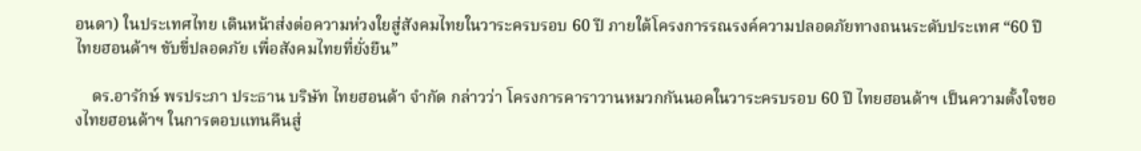อนดา) ในประเทศไทย เดินหน้าส่งต่อความห่วงใยสู่สังคมไทยในวาระครบรอบ 60 ปี ภายใต้โครงการรณรงค์ความปลอดภัยทางถนนระดับประเทศ “60 ปี ไทยฮอนด้าฯ ขับขี่ปลอดภัย เพื่อสังคมไทยที่ยั่งยืน”

    ดร.อารักษ์ พรประภา ประธาน บริษัท ไทยฮอนด้า จำกัด กล่าวว่า โครงการคาราวานหมวกกันนอคในวาระครบรอบ 60 ปี ไทยฮอนด้าฯ เป็นความตั้งใจของไทยฮอนด้าฯ ในการตอบแทนคืนสู่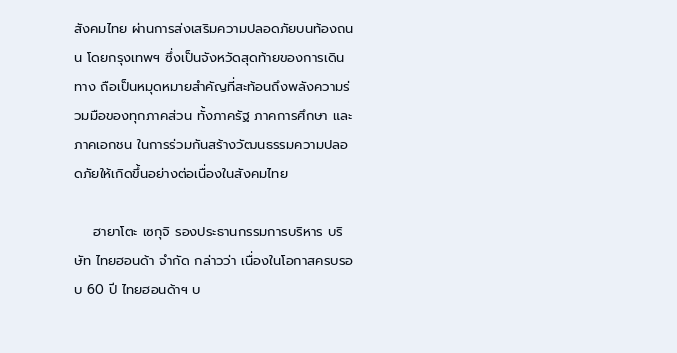สังคมไทย ผ่านการส่งเสริมความปลอดภัยบนท้องถนน โดยกรุงเทพฯ ซึ่งเป็นจังหวัดสุดท้ายของการเดินทาง ถือเป็นหมุดหมายสำคัญที่สะท้อนถึงพลังความร่วมมือของทุกภาคส่วน ทั้งภาครัฐ ภาคการศึกษา และภาคเอกชน ในการร่วมกันสร้างวัฒนธรรมความปลอดภัยให้เกิดขึ้นอย่างต่อเนื่องในสังคมไทย

    ฮายาโตะ เซกุจิ รองประธานกรรมการบริหาร บริษัท ไทยฮอนด้า จำกัด กล่าวว่า เนื่องในโอกาสครบรอบ 60 ปี ไทยฮอนด้าฯ บ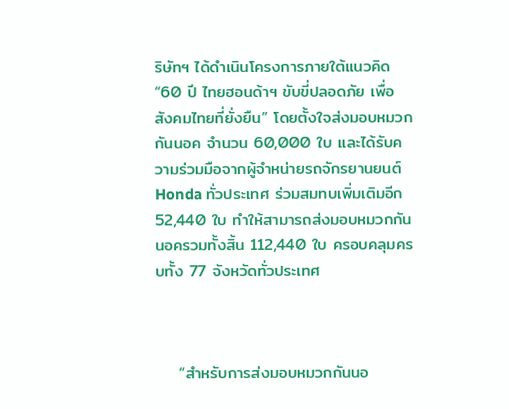ริษัทฯ ได้ดำเนินโครงการภายใต้แนวคิด “60 ปี ไทยฮอนด้าฯ ขับขี่ปลอดภัย เพื่อสังคมไทยที่ยั่งยืน” โดยตั้งใจส่งมอบหมวกกันนอค จำนวน 60,000 ใบ และได้รับความร่วมมือจากผู้จำหน่ายรถจักรยานยนต์ Honda ทั่วประเทศ ร่วมสมทบเพิ่มเติมอีก 52,440 ใบ ทำให้สามารถส่งมอบหมวกกันนอครวมทั้งสิ้น 112,440 ใบ ครอบคลุมครบทั้ง 77 จังหวัดทั่วประเทศ



    “สำหรับการส่งมอบหมวกกันนอ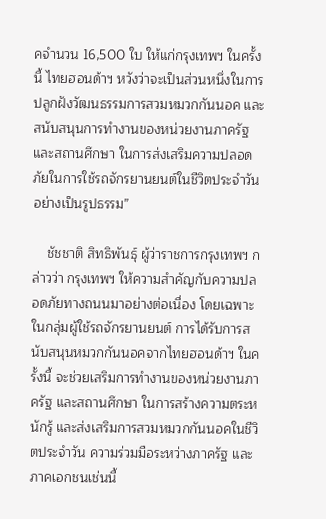คจำนวน 16,500 ใบ ให้แก่กรุงเทพฯ ในครั้งนี้ ไทยฮอนด้าฯ หวังว่าจะเป็นส่วนหนึ่งในการปลูกฝังวัฒนธรรมการสวมหมวกกันนอค และสนับสนุนการทำงานของหน่วยงานภาครัฐ และสถานศึกษา ในการส่งเสริมความปลอดภัยในการใช้รถจักรยานยนต์ในชีวิตประจำวันอย่างเป็นรูปธรรม”

    ชัชชาติ สิทธิพันธุ์ ผู้ว่าราชการกรุงเทพฯ กล่าวว่า กรุงเทพฯ ให้ความสำคัญกับความปลอดภัยทางถนนมาอย่างต่อเนื่อง โดยเฉพาะในกลุ่มผู้ใช้รถจักรยานยนต์ การได้รับการสนับสนุนหมวกกันนอคจากไทยฮอนด้าฯ ในครั้งนี้ จะช่วยเสริมการทำงานของหน่วยงานภาครัฐ และสถานศึกษา ในการสร้างความตระหนักรู้ และส่งเสริมการสวมหมวกกันนอคในชีวิตประจำวัน ความร่วมมือระหว่างภาครัฐ และภาคเอกชนเช่นนี้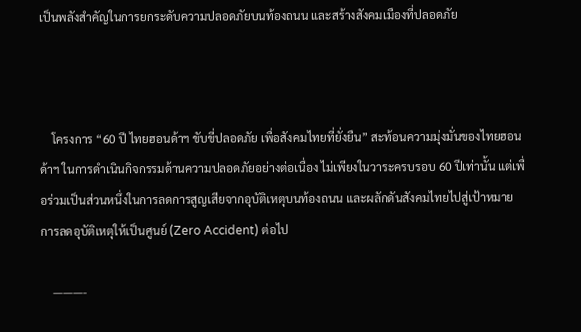เป็นพลังสำคัญในการยกระดับความปลอดภัยบนท้องถนน และสร้างสังคมเมืองที่ปลอดภัย



    โครงการ “60 ปี ไทยฮอนด้าฯ ขับขี่ปลอดภัย เพื่อสังคมไทยที่ยั่งยืน” สะท้อนความมุ่งมั่นของไทยฮอนด้าฯ ในการดำเนินกิจกรรมด้านความปลอดภัยอย่างต่อเนื่อง ไม่เพียงในวาระครบรอบ 60 ปีเท่านั้น แต่เพื่อร่วมเป็นส่วนหนึ่งในการลดการสูญเสียจากอุบัติเหตุบนท้องถนน และผลักดันสังคมไทยไปสู่เป้าหมาย การลดอุบัติเหตุให้เป็นศูนย์ (Zero Accident) ต่อไป

    ———-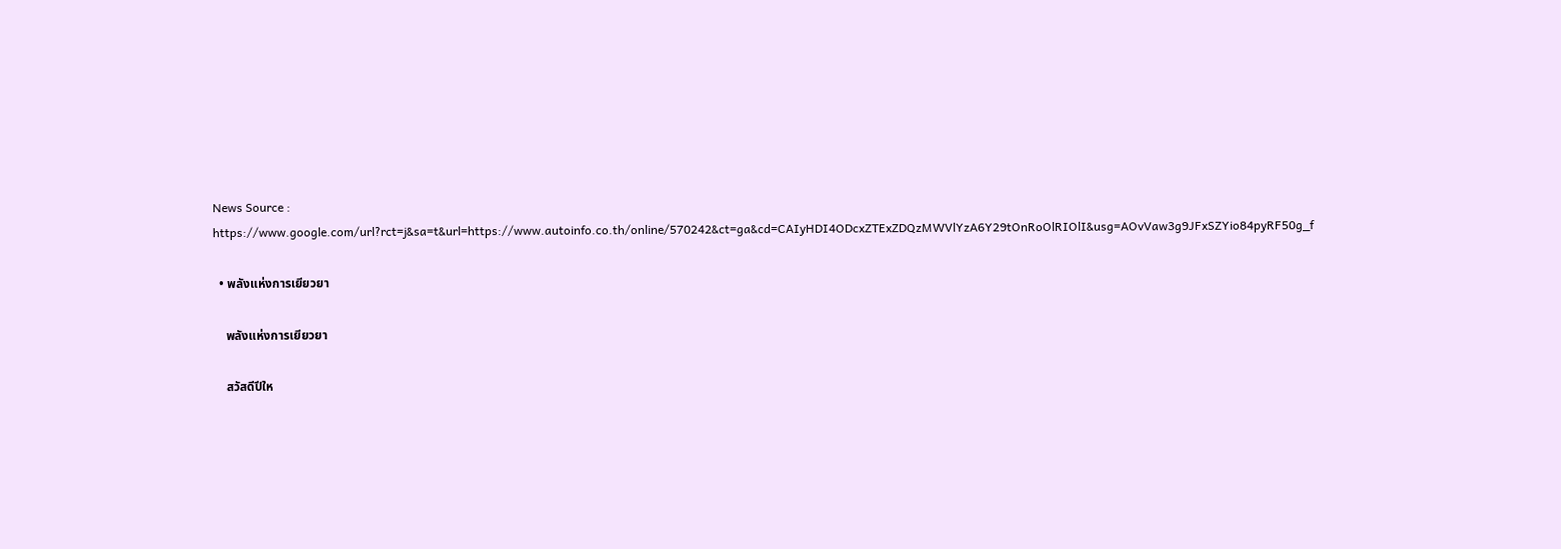News Source : https://www.google.com/url?rct=j&sa=t&url=https://www.autoinfo.co.th/online/570242&ct=ga&cd=CAIyHDI4ODcxZTExZDQzMWVlYzA6Y29tOnRoOlRIOlI&usg=AOvVaw3g9JFxSZYio84pyRF50g_f

  • พลังแห่งการเยียวยา

    พลังแห่งการเยียวยา

    สวัสดีปีให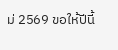ม่ 2569 ขอให้ปีนี้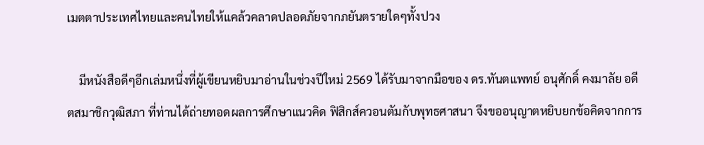เมตตาประเทศไทยและคนไทยให้แคล้วคลาดปลอดภัยจากภยันตรายใดๆทั้งปวง

    มีหนังสือดีๆอีกเล่มหนึ่งที่ผู้เขียนหยิบมาอ่านในช่วงปีใหม่ 2569 ได้รับมาจากมือของ ดร.ทันตแพทย์ อนุศักดิ์ คงมาลัย อดีตสมาชิกวุฒิสภา ที่ท่านได้ถ่ายทอดผลการศึกษาแนวคิด ฟิสิกส์ควอนตัมกับพุทธศาสนา จึงขออนุญาตหยิบยกข้อคิดจากการ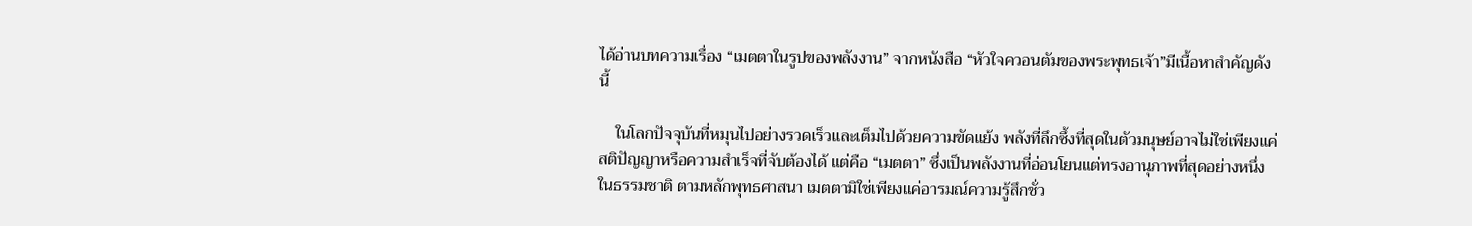ได้อ่านบทความเรื่อง “เมตตาในรูปของพลังงาน” จากหนังสือ “หัวใจควอนตัมของพระพุทธเจ้า”มีเนื้อหาสำคัญดังนี้

    ในโลกปัจจุบันที่หมุนไปอย่างรวดเร็วและเต็มไปด้วยความขัดแย้ง พลังที่ลึกซึ้งที่สุดในตัวมนุษย์อาจไม่ใช่เพียงแค่สติปัญญาหรือความสำเร็จที่จับต้องได้ แต่คือ “เมตตา” ซึ่งเป็นพลังงานที่อ่อนโยนแต่ทรงอานุภาพที่สุดอย่างหนึ่งในธรรมชาติ ตามหลักพุทธศาสนา เมตตามิใช่เพียงแค่อารมณ์ความรู้สึกชั่ว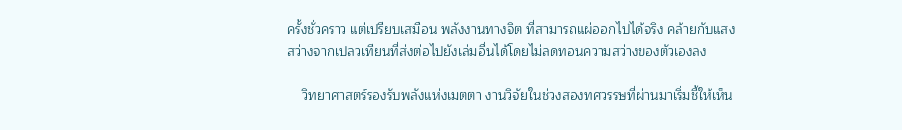ครั้งชั่วคราว แต่เปรียบเสมือน พลังงานทางจิต ที่สามารถแผ่ออกไปได้จริง คล้ายกับแสงสว่างจากเปลวเทียนที่ส่งต่อไปยังเล่มอื่นได้โดยไม่ลดทอนความสว่างของตัวเองลง

    วิทยาศาสตร์รองรับพลังแห่งเมตตา งานวิจัยในช่วงสองทศวรรษที่ผ่านมาเริ่มชี้ให้เห็น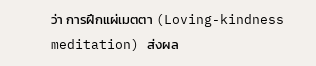ว่า การฝึกแผ่เมตตา (Loving-kindness meditation) ส่งผล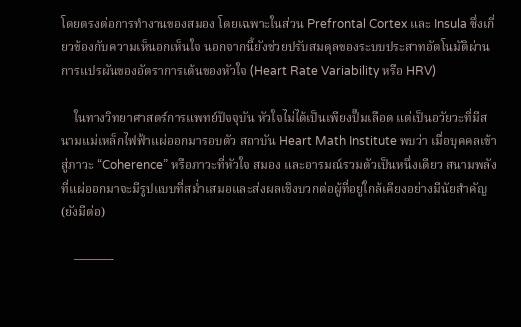โดยตรงต่อการทำงานของสมอง โดยเฉพาะในส่วน Prefrontal Cortex และ Insula ซึ่งเกี่ยวข้องกับความเห็นอกเห็นใจ นอกจากนี้ยังช่วยปรับสมดุลของระบบประสาทอัตโนมัติผ่านการแปรผันของอัตราการเต้นของหัวใจ (Heart Rate Variability หรือ HRV)

    ในทางวิทยาศาสตร์การแพทย์ปัจจุบัน หัวใจไม่ได้เป็นเพียงปั๊มเลือด แต่เป็นอวัยวะที่มีสนามแม่เหล็กไฟฟ้าแผ่ออกมารอบตัว สถาบัน Heart Math Institute พบว่า เมื่อบุคคลเข้าสู่ภาวะ “Coherence” หรือภาวะที่หัวใจ สมอง และอารมณ์รวมตัวเป็นหนึ่งเดียว สนามพลังที่แผ่ออกมาจะมีรูปแบบที่สม่ำเสมอและส่งผลเชิงบวกต่อผู้ที่อยู่ใกล้เคียงอย่างมีนัยสำคัญ (ยังมีต่อ)

    ———-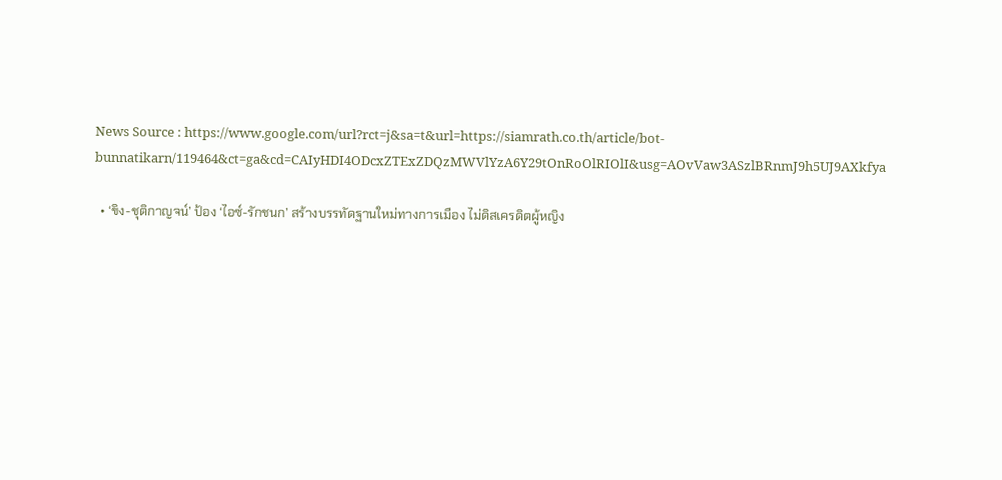News Source : https://www.google.com/url?rct=j&sa=t&url=https://siamrath.co.th/article/bot-bunnatikarn/119464&ct=ga&cd=CAIyHDI4ODcxZTExZDQzMWVlYzA6Y29tOnRoOlRIOlI&usg=AOvVaw3ASzlBRnmJ9h5UJ9AXkfya

  • ‘ขิง-ชุติกาญจน์’ ป้อง ‘ไอซ์-รักชนก’ สร้างบรรทัดฐานใหม่ทางการเมือง ไม่ดิสเครดิตผู้หญิง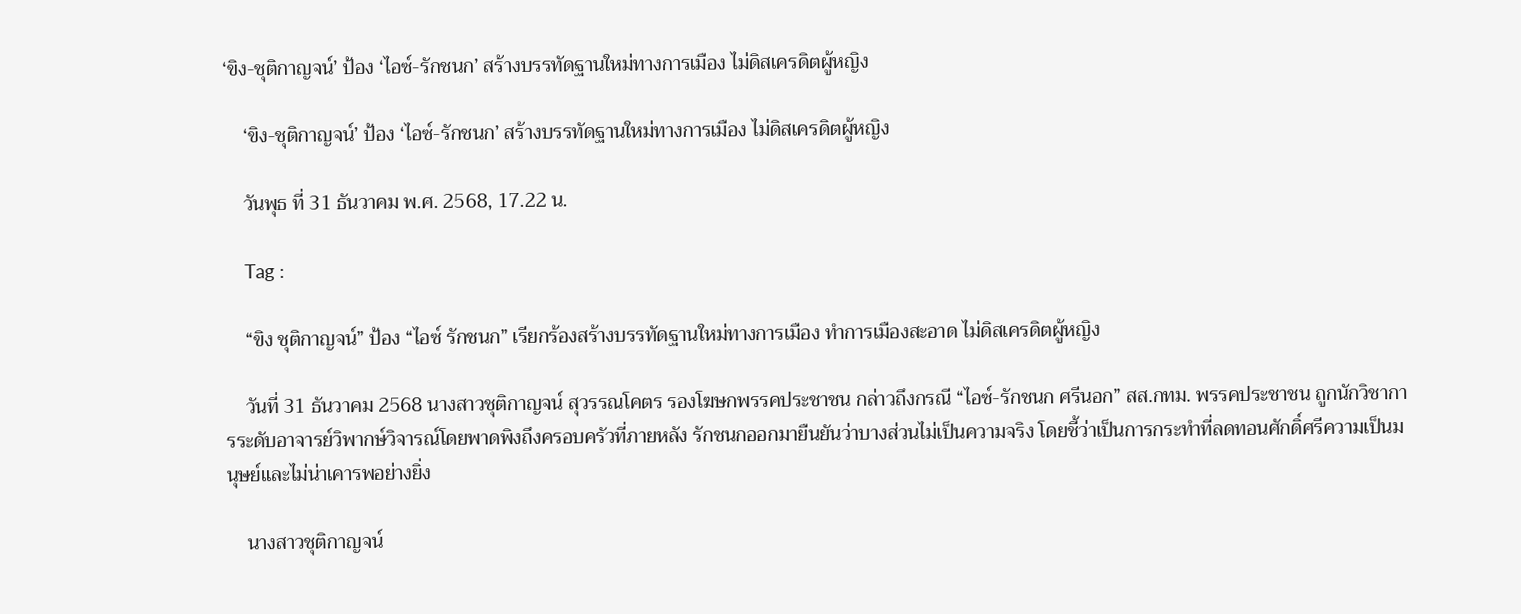‘ขิง-ชุติกาญจน์’ ป้อง ‘ไอซ์-รักชนก’ สร้างบรรทัดฐานใหม่ทางการเมือง ไม่ดิสเครดิตผู้หญิง

    ‘ขิง-ชุติกาญจน์’ ป้อง ‘ไอซ์-รักชนก’ สร้างบรรทัดฐานใหม่ทางการเมือง ไม่ดิสเครดิตผู้หญิง

    วันพุธ ที่ 31 ธันวาคม พ.ศ. 2568, 17.22 น.

    Tag :

    “ขิง ชุติกาญจน์” ป้อง “ไอซ์ รักชนก” เรียกร้องสร้างบรรทัดฐานใหม่ทางการเมือง ทำการเมืองสะอาด ไม่ดิสเครดิตผู้หญิง

    วันที่ 31 ธันวาคม 2568 นางสาวชุติกาญจน์ สุวรรณโคตร รองโฆษกพรรคประชาชน กล่าวถึงกรณี “ไอซ์-รักชนก ศรีนอก” สส.กทม. พรรคประชาชน ถูกนักวิชาการระดับอาจารย์วิพากษ์วิจารณ์โดยพาดพิงถึงครอบครัวที่ภายหลัง รักชนกออกมายืนยันว่าบางส่วนไม่เป็นความจริง โดยชี้ว่าเป็นการกระทำที่ลดทอนศักดิ์ศรีความเป็นมนุษย์และไม่น่าเคารพอย่างยิ่ง

    นางสาวชุติกาญจน์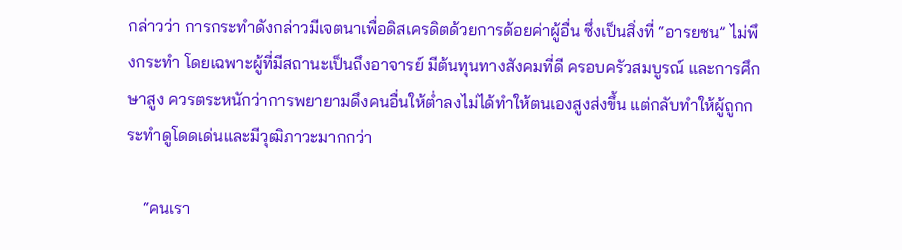กล่าวว่า การกระทำดังกล่าวมีเจตนาเพื่อดิสเครดิตด้วยการด้อยค่าผู้อื่น ซึ่งเป็นสิ่งที่ “อารยชน” ไม่พึงกระทำ โดยเฉพาะผู้ที่มีสถานะเป็นถึงอาจารย์ มีต้นทุนทางสังคมที่ดี ครอบครัวสมบูรณ์ และการศึกษาสูง ควรตระหนักว่าการพยายามดึงคนอื่นให้ต่ำลงไม่ได้ทำให้ตนเองสูงส่งขึ้น แต่กลับทำให้ผู้ถูกกระทำดูโดดเด่นและมีวุฒิภาวะมากกว่า

    “คนเรา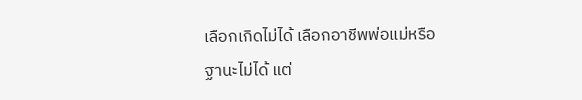เลือกเกิดไม่ได้ เลือกอาชีพพ่อแม่หรือฐานะไม่ได้ แต่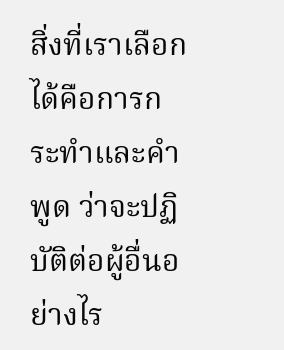สิ่งที่เราเลือกได้คือการกระทำและคำพูด ว่าจะปฏิบัติต่อผู้อื่นอย่างไร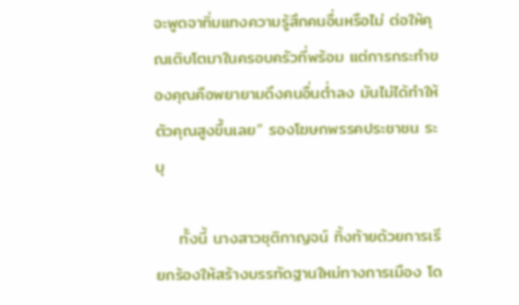จะพูดจาทิ่มแทงความรู้สึกคนอื่นหรือไม่ ต่อให้คุณเติบโตมาในครอบครัวที่พร้อม แต่การกระทำของคุณคือพยายามดึงคนอื่นต่ำลง มันไม่ได้ทำให้ตัวคุณสูงขึ้นเลย” รองโฆษกพรรคประชาชน ระบุ

    ทั้งนี้ นางสาวชุติกาญจน์ ทิ้งท้ายด้วยการเรียกร้องให้สร้างบรรทัดฐานใหม่ทางการเมือง โด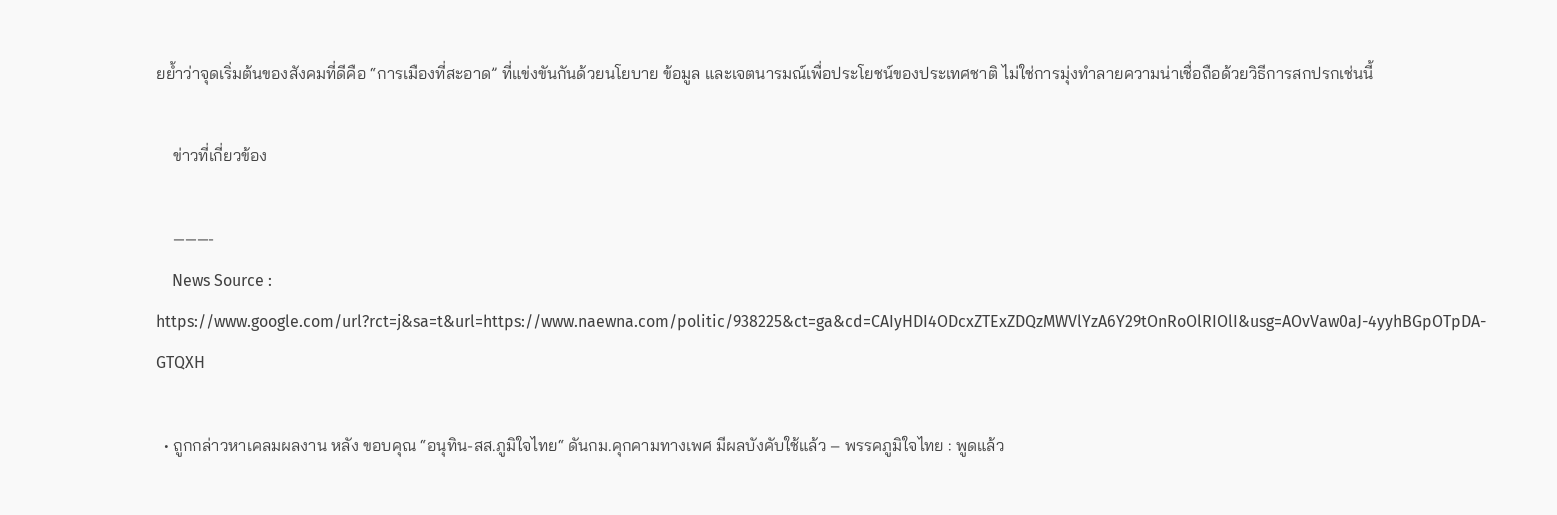ยย้ำว่าจุดเริ่มต้นของสังคมที่ดีคือ “การเมืองที่สะอาด” ที่แข่งขันกันด้วยนโยบาย ข้อมูล และเจตนารมณ์เพื่อประโยชน์ของประเทศชาติ ไม่ใช่การมุ่งทำลายความน่าเชื่อถือด้วยวิธีการสกปรกเช่นนี้

    ข่าวที่เกี่ยวข้อง

    ———-
    News Source : https://www.google.com/url?rct=j&sa=t&url=https://www.naewna.com/politic/938225&ct=ga&cd=CAIyHDI4ODcxZTExZDQzMWVlYzA6Y29tOnRoOlRIOlI&usg=AOvVaw0aJ-4yyhBGpOTpDA-GTQXH

  • ถูกกล่าวหาเคลมผลงาน หลัง ขอบคุณ “อนุทิน-สส.ภูมิใจไทย“ ดันกม.คุกคามทางเพศ มีผลบังคับใช้แล้ว – พรรคภูมิใจไทย : พูดแล้ว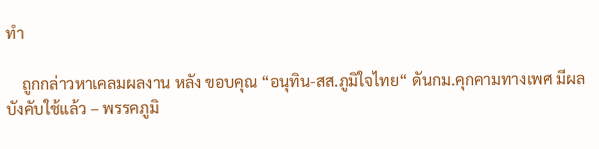ทำ

    ถูกกล่าวหาเคลมผลงาน หลัง ขอบคุณ “อนุทิน-สส.ภูมิใจไทย“ ดันกม.คุกคามทางเพศ มีผลบังคับใช้แล้ว – พรรคภูมิ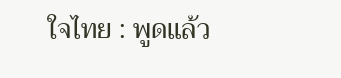ใจไทย : พูดแล้ว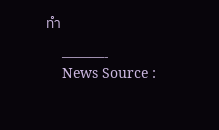ทำ

    ———-
    News Source :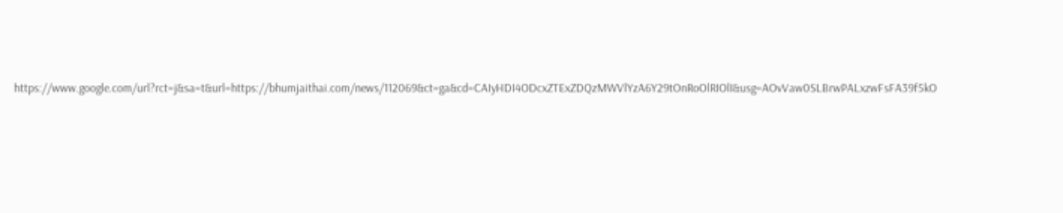https://www.google.com/url?rct=j&sa=t&url=https://bhumjaithai.com/news/112069&ct=ga&cd=CAIyHDI4ODcxZTExZDQzMWVlYzA6Y29tOnRoOlRIOlI&usg=AOvVaw0SLBrwPALxzwFsFA39f5kO